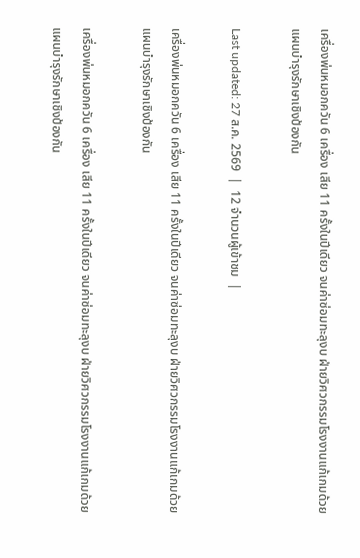เครื่องพ่นหมอกควัน 6 เครื่อง เสีย 11 ครั้งในปีเดียว จนค่าซ่อมทะลุงบ ฝ่ายวิศวกรรมโรงงานแก้เกมด้วยแผนบำรุงรักษาเชิงป้องกัน

Last updated: 27 ส.ค. 2569  |  12 จำนวนผู้เข้าชม  |

เครื่องพ่นหมอกควัน 6 เครื่อง เสีย 11 ครั้งในปีเดียว จนค่าซ่อมทะลุงบ ฝ่ายวิศวกรรมโรงงานแก้เกมด้วยแผนบำรุงรักษาเชิงป้องกัน

เครื่องพ่นหมอกควัน 6 เครื่อง เสีย 11 ครั้งในปีเดียว จนค่าซ่อมทะลุงบ ฝ่ายวิศวกรรมโรงงานแก้เกมด้วยแผนบำรุงรักษาเชิงป้องกัน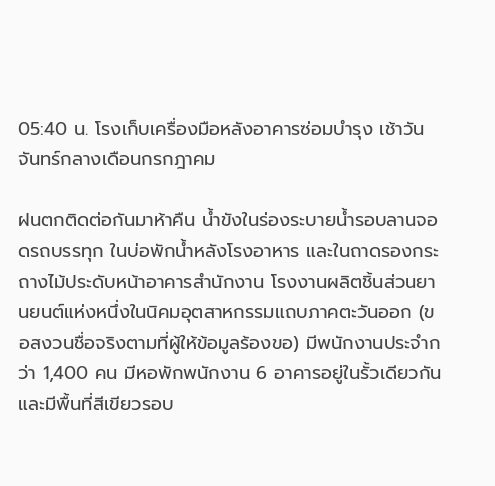05:40 น. โรงเก็บเครื่องมือหลังอาคารซ่อมบำรุง เช้าวันจันทร์กลางเดือนกรกฎาคม

ฝนตกติดต่อกันมาห้าคืน น้ำขังในร่องระบายน้ำรอบลานจอดรถบรรทุก ในบ่อพักน้ำหลังโรงอาหาร และในถาดรองกระถางไม้ประดับหน้าอาคารสำนักงาน โรงงานผลิตชิ้นส่วนยานยนต์แห่งหนึ่งในนิคมอุตสาหกรรมแถบภาคตะวันออก (ขอสงวนชื่อจริงตามที่ผู้ให้ข้อมูลร้องขอ) มีพนักงานประจำกว่า 1,400 คน มีหอพักพนักงาน 6 อาคารอยู่ในรั้วเดียวกัน และมีพื้นที่สีเขียวรอบ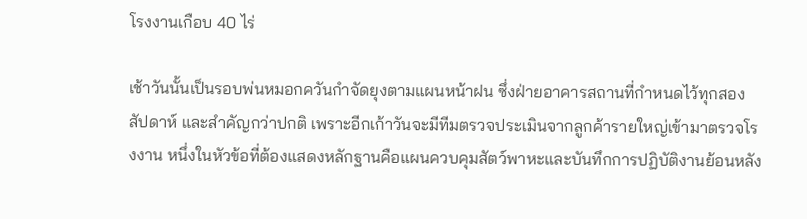โรงงานเกือบ 40 ไร่

เช้าวันนั้นเป็นรอบพ่นหมอกควันกำจัดยุงตามแผนหน้าฝน ซึ่งฝ่ายอาคารสถานที่กำหนดไว้ทุกสองสัปดาห์ และสำคัญกว่าปกติ เพราะอีกเก้าวันจะมีทีมตรวจประเมินจากลูกค้ารายใหญ่เข้ามาตรวจโรงงาน หนึ่งในหัวข้อที่ต้องแสดงหลักฐานคือแผนควบคุมสัตว์พาหะและบันทึกการปฏิบัติงานย้อนหลัง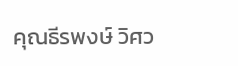คุณธีรพงษ์ วิศว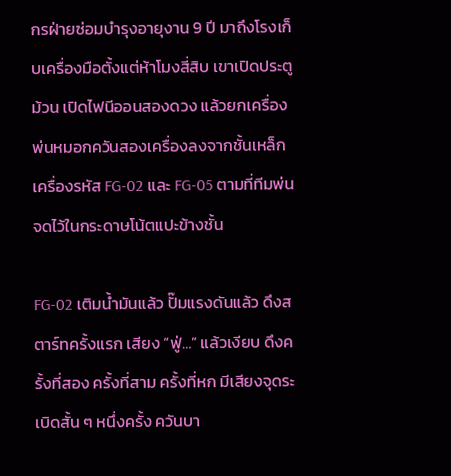กรฝ่ายซ่อมบำรุงอายุงาน 9 ปี มาถึงโรงเก็บเครื่องมือตั้งแต่ห้าโมงสี่สิบ เขาเปิดประตูม้วน เปิดไฟนีออนสองดวง แล้วยกเครื่องพ่นหมอกควันสองเครื่องลงจากชั้นเหล็ก เครื่องรหัส FG-02 และ FG-05 ตามที่ทีมพ่นจดไว้ในกระดาษโน้ตแปะข้างชั้น

FG-02 เติมน้ำมันแล้ว ปั๊มแรงดันแล้ว ดึงสตาร์ทครั้งแรก เสียง “ฟู่…” แล้วเงียบ ดึงครั้งที่สอง ครั้งที่สาม ครั้งที่หก มีเสียงจุดระเบิดสั้น ๆ หนึ่งครั้ง ควันบา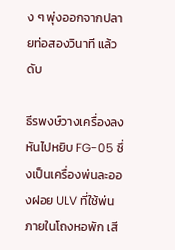ง ๆ พุ่งออกจากปลายท่อสองวินาที แล้วดับ

ธีรพงษ์วางเครื่องลง หันไปหยิบ FG-05 ซึ่งเป็นเครื่องพ่นละอองฝอย ULV ที่ใช้พ่นภายในโถงหอพัก เสี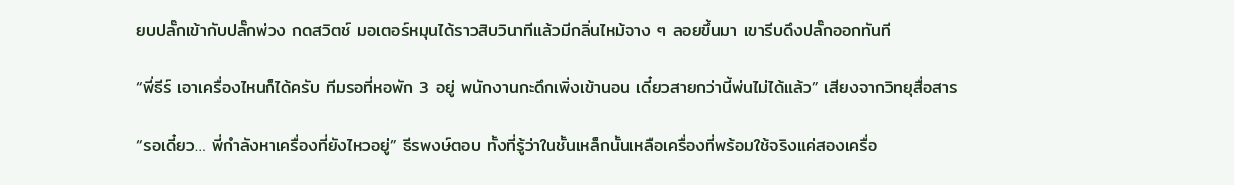ยบปลั๊กเข้ากับปลั๊กพ่วง กดสวิตช์ มอเตอร์หมุนได้ราวสิบวินาทีแล้วมีกลิ่นไหม้จาง ๆ ลอยขึ้นมา เขารีบดึงปลั๊กออกทันที

“พี่ธีร์ เอาเครื่องไหนก็ได้ครับ ทีมรอที่หอพัก 3 อยู่ พนักงานกะดึกเพิ่งเข้านอน เดี๋ยวสายกว่านี้พ่นไม่ได้แล้ว” เสียงจากวิทยุสื่อสาร

“รอเดี๋ยว… พี่กำลังหาเครื่องที่ยังไหวอยู่” ธีรพงษ์ตอบ ทั้งที่รู้ว่าในชั้นเหล็กนั้นเหลือเครื่องที่พร้อมใช้จริงแค่สองเครื่อ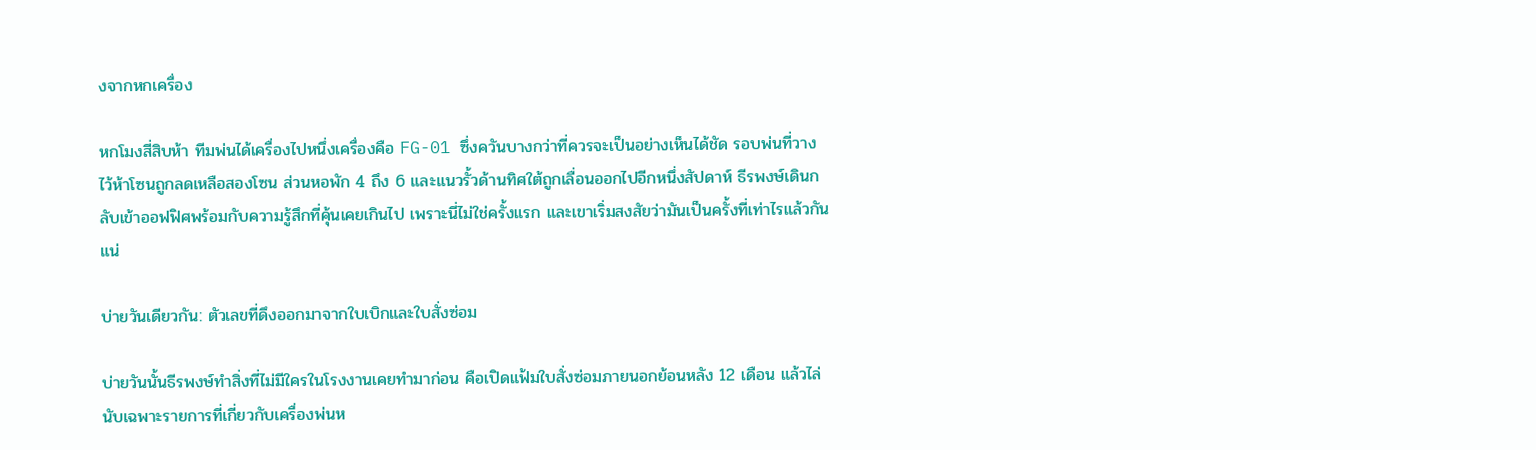งจากหกเครื่อง

หกโมงสี่สิบห้า ทีมพ่นได้เครื่องไปหนึ่งเครื่องคือ FG-01 ซึ่งควันบางกว่าที่ควรจะเป็นอย่างเห็นได้ชัด รอบพ่นที่วางไว้ห้าโซนถูกลดเหลือสองโซน ส่วนหอพัก 4 ถึง 6 และแนวรั้วด้านทิศใต้ถูกเลื่อนออกไปอีกหนึ่งสัปดาห์ ธีรพงษ์เดินกลับเข้าออฟฟิศพร้อมกับความรู้สึกที่คุ้นเคยเกินไป เพราะนี่ไม่ใช่ครั้งแรก และเขาเริ่มสงสัยว่ามันเป็นครั้งที่เท่าไรแล้วกันแน่

บ่ายวันเดียวกัน: ตัวเลขที่ดึงออกมาจากใบเบิกและใบสั่งซ่อม

บ่ายวันนั้นธีรพงษ์ทำสิ่งที่ไม่มีใครในโรงงานเคยทำมาก่อน คือเปิดแฟ้มใบสั่งซ่อมภายนอกย้อนหลัง 12 เดือน แล้วไล่นับเฉพาะรายการที่เกี่ยวกับเครื่องพ่นห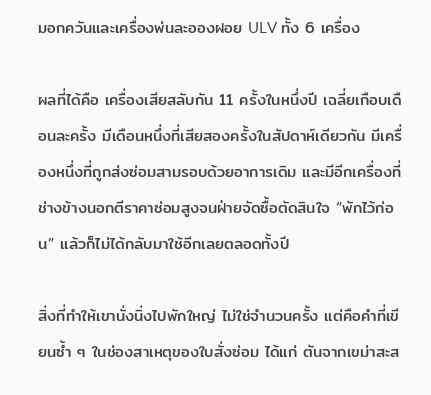มอกควันและเครื่องพ่นละอองฝอย ULV ทั้ง 6 เครื่อง

ผลที่ได้คือ เครื่องเสียสลับกัน 11 ครั้งในหนึ่งปี เฉลี่ยเกือบเดือนละครั้ง มีเดือนหนึ่งที่เสียสองครั้งในสัปดาห์เดียวกัน มีเครื่องหนึ่งที่ถูกส่งซ่อมสามรอบด้วยอาการเดิม และมีอีกเครื่องที่ช่างข้างนอกตีราคาซ่อมสูงจนฝ่ายจัดซื้อตัดสินใจ “พักไว้ก่อน” แล้วก็ไม่ได้กลับมาใช้อีกเลยตลอดทั้งปี

สิ่งที่ทำให้เขานั่งนิ่งไปพักใหญ่ ไม่ใช่จำนวนครั้ง แต่คือคำที่เขียนซ้ำ ๆ ในช่องสาเหตุของใบสั่งซ่อม ได้แก่ ตันจากเขม่าสะส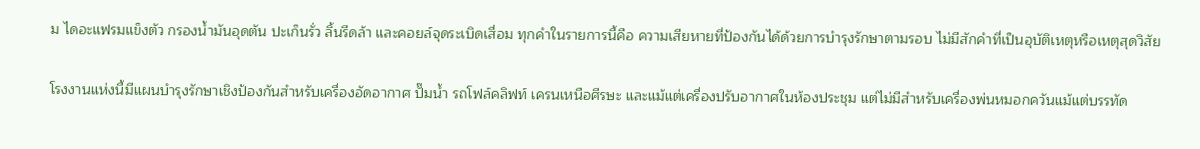ม ไดอะแฟรมแข็งตัว กรองน้ำมันอุดตัน ปะเก็นรั่ว ลิ้นรีดล้า และคอยล์จุดระเบิดเสื่อม ทุกคำในรายการนี้คือ ความเสียหายที่ป้องกันได้ด้วยการบำรุงรักษาตามรอบ ไม่มีสักคำที่เป็นอุบัติเหตุหรือเหตุสุดวิสัย

โรงงานแห่งนี้มีแผนบำรุงรักษาเชิงป้องกันสำหรับเครื่องอัดอากาศ ปั๊มน้ำ รถโฟล์คลิฟท์ เครนเหนือศีรษะ และแม้แต่เครื่องปรับอากาศในห้องประชุม แต่ไม่มีสำหรับเครื่องพ่นหมอกควันแม้แต่บรรทัด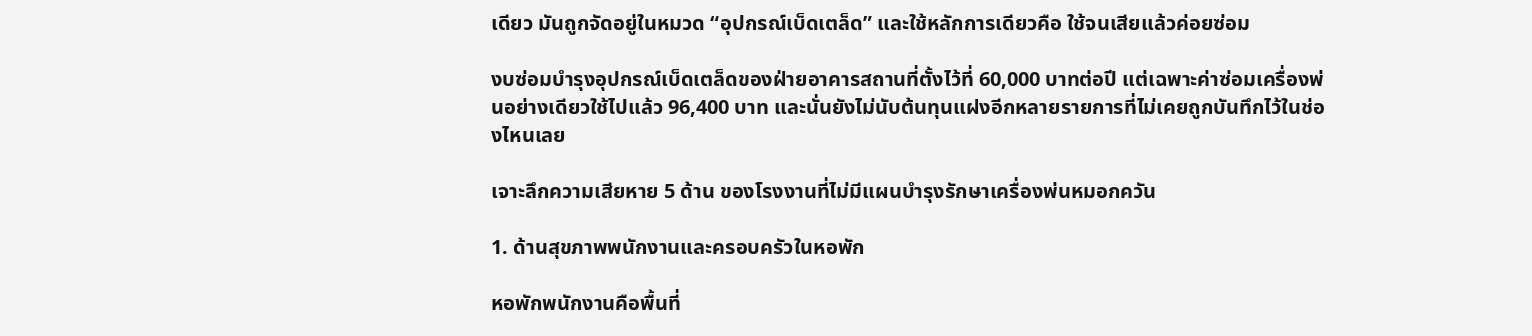เดียว มันถูกจัดอยู่ในหมวด “อุปกรณ์เบ็ดเตล็ด” และใช้หลักการเดียวคือ ใช้จนเสียแล้วค่อยซ่อม

งบซ่อมบำรุงอุปกรณ์เบ็ดเตล็ดของฝ่ายอาคารสถานที่ตั้งไว้ที่ 60,000 บาทต่อปี แต่เฉพาะค่าซ่อมเครื่องพ่นอย่างเดียวใช้ไปแล้ว 96,400 บาท และนั่นยังไม่นับต้นทุนแฝงอีกหลายรายการที่ไม่เคยถูกบันทึกไว้ในช่องไหนเลย

เจาะลึกความเสียหาย 5 ด้าน ของโรงงานที่ไม่มีแผนบำรุงรักษาเครื่องพ่นหมอกควัน

1. ด้านสุขภาพพนักงานและครอบครัวในหอพัก

หอพักพนักงานคือพื้นที่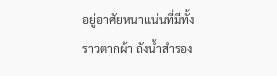อยู่อาศัยหนาแน่นที่มีทั้งราวตากผ้า ถังน้ำสำรอง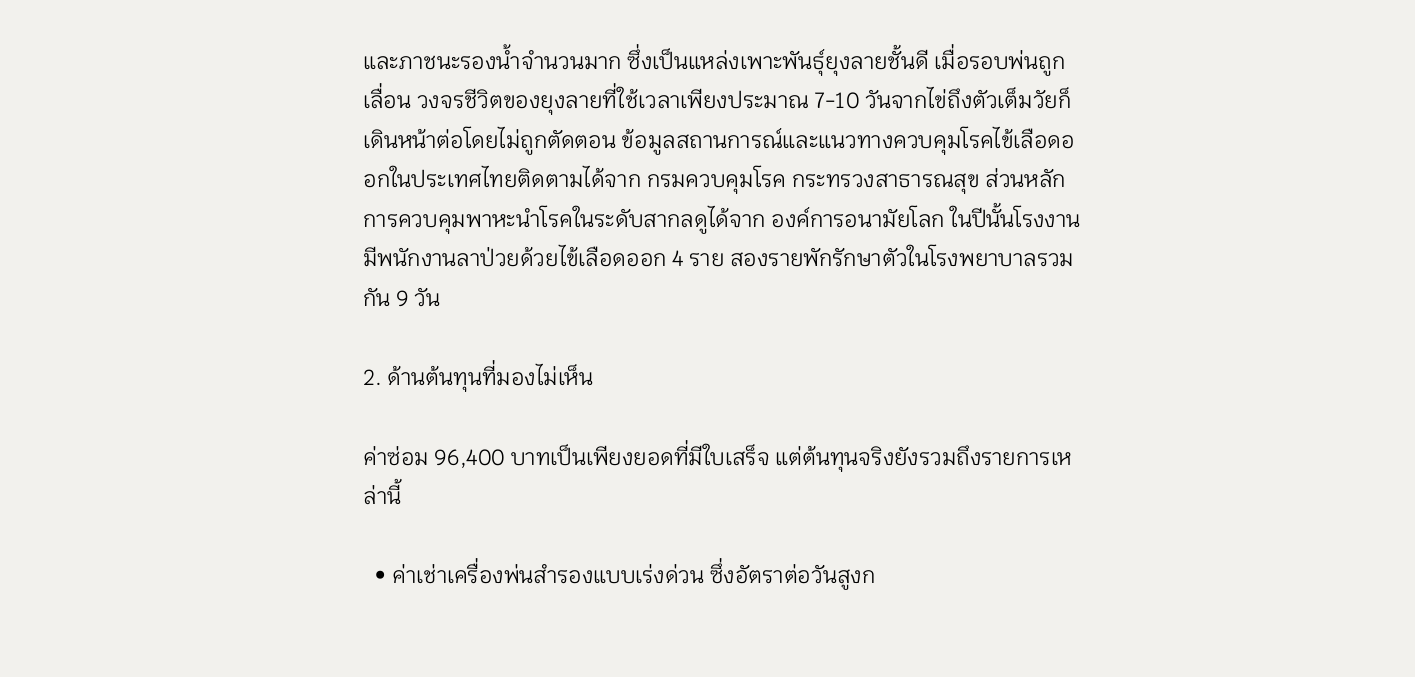และภาชนะรองน้ำจำนวนมาก ซึ่งเป็นแหล่งเพาะพันธุ์ยุงลายชั้นดี เมื่อรอบพ่นถูกเลื่อน วงจรชีวิตของยุงลายที่ใช้เวลาเพียงประมาณ 7-10 วันจากไข่ถึงตัวเต็มวัยก็เดินหน้าต่อโดยไม่ถูกตัดตอน ข้อมูลสถานการณ์และแนวทางควบคุมโรคไข้เลือดออกในประเทศไทยติดตามได้จาก กรมควบคุมโรค กระทรวงสาธารณสุข ส่วนหลักการควบคุมพาหะนำโรคในระดับสากลดูได้จาก องค์การอนามัยโลก ในปีนั้นโรงงานมีพนักงานลาป่วยด้วยไข้เลือดออก 4 ราย สองรายพักรักษาตัวในโรงพยาบาลรวมกัน 9 วัน

2. ด้านต้นทุนที่มองไม่เห็น

ค่าซ่อม 96,400 บาทเป็นเพียงยอดที่มีใบเสร็จ แต่ต้นทุนจริงยังรวมถึงรายการเหล่านี้

  • ค่าเช่าเครื่องพ่นสำรองแบบเร่งด่วน ซึ่งอัตราต่อวันสูงก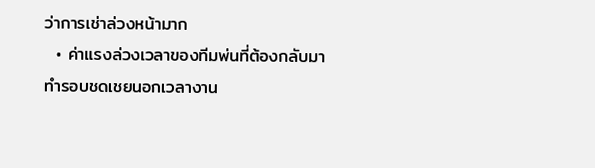ว่าการเช่าล่วงหน้ามาก
  • ค่าแรงล่วงเวลาของทีมพ่นที่ต้องกลับมาทำรอบชดเชยนอกเวลางาน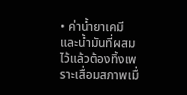• ค่าน้ำยาเคมีและน้ำมันที่ผสมไว้แล้วต้องทิ้งเพราะเสื่อมสภาพเมื่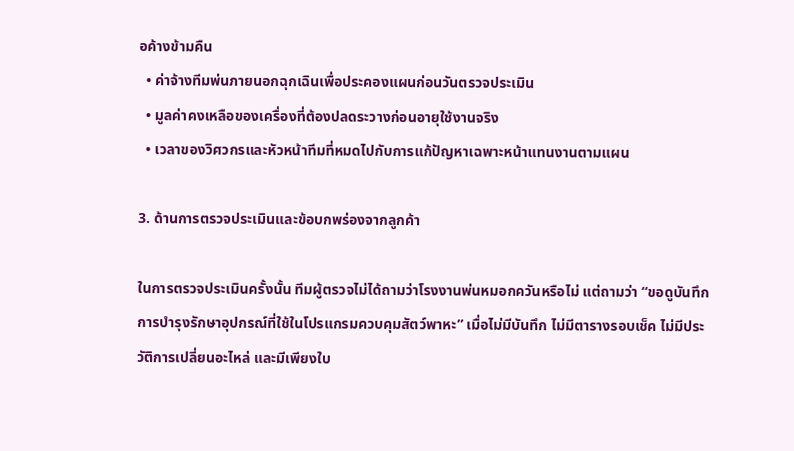อค้างข้ามคืน
  • ค่าจ้างทีมพ่นภายนอกฉุกเฉินเพื่อประคองแผนก่อนวันตรวจประเมิน
  • มูลค่าคงเหลือของเครื่องที่ต้องปลดระวางก่อนอายุใช้งานจริง
  • เวลาของวิศวกรและหัวหน้าทีมที่หมดไปกับการแก้ปัญหาเฉพาะหน้าแทนงานตามแผน

3. ด้านการตรวจประเมินและข้อบกพร่องจากลูกค้า

ในการตรวจประเมินครั้งนั้น ทีมผู้ตรวจไม่ได้ถามว่าโรงงานพ่นหมอกควันหรือไม่ แต่ถามว่า “ขอดูบันทึกการบำรุงรักษาอุปกรณ์ที่ใช้ในโปรแกรมควบคุมสัตว์พาหะ” เมื่อไม่มีบันทึก ไม่มีตารางรอบเช็ค ไม่มีประวัติการเปลี่ยนอะไหล่ และมีเพียงใบ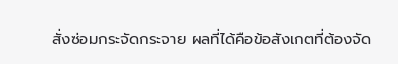สั่งซ่อมกระจัดกระจาย ผลที่ได้คือข้อสังเกตที่ต้องจัด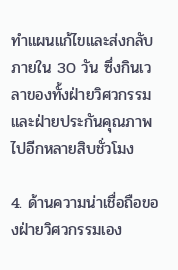ทำแผนแก้ไขและส่งกลับภายใน 30 วัน ซึ่งกินเวลาของทั้งฝ่ายวิศวกรรมและฝ่ายประกันคุณภาพไปอีกหลายสิบชั่วโมง

4. ด้านความน่าเชื่อถือของฝ่ายวิศวกรรมเอง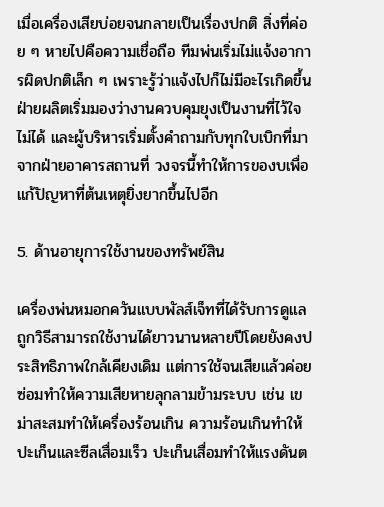เมื่อเครื่องเสียบ่อยจนกลายเป็นเรื่องปกติ สิ่งที่ค่อย ๆ หายไปคือความเชื่อถือ ทีมพ่นเริ่มไม่แจ้งอาการผิดปกติเล็ก ๆ เพราะรู้ว่าแจ้งไปก็ไม่มีอะไรเกิดขึ้น ฝ่ายผลิตเริ่มมองว่างานควบคุมยุงเป็นงานที่ไว้ใจไม่ได้ และผู้บริหารเริ่มตั้งคำถามกับทุกใบเบิกที่มาจากฝ่ายอาคารสถานที่ วงจรนี้ทำให้การของบเพื่อแก้ปัญหาที่ต้นเหตุยิ่งยากขึ้นไปอีก

5. ด้านอายุการใช้งานของทรัพย์สิน

เครื่องพ่นหมอกควันแบบพัลส์เจ็ทที่ได้รับการดูแลถูกวิธีสามารถใช้งานได้ยาวนานหลายปีโดยยังคงประสิทธิภาพใกล้เคียงเดิม แต่การใช้จนเสียแล้วค่อยซ่อมทำให้ความเสียหายลุกลามข้ามระบบ เช่น เขม่าสะสมทำให้เครื่องร้อนเกิน ความร้อนเกินทำให้ปะเก็นและซีลเสื่อมเร็ว ปะเก็นเสื่อมทำให้แรงดันต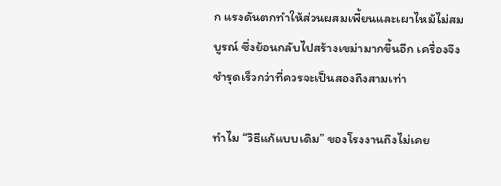ก แรงดันตกทำให้ส่วนผสมเพี้ยนและเผาไหม้ไม่สมบูรณ์ ซึ่งย้อนกลับไปสร้างเขม่ามากขึ้นอีก เครื่องจึงชำรุดเร็วกว่าที่ควรจะเป็นสองถึงสามเท่า

ทำไม “วิธีแก้แบบเดิม” ของโรงงานถึงไม่เคย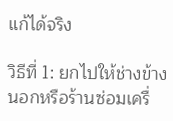แก้ได้จริง

วิธีที่ 1: ยกไปให้ช่างข้างนอกหรือร้านซ่อมเครื่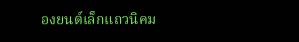องยนต์เล็กแถวนิคม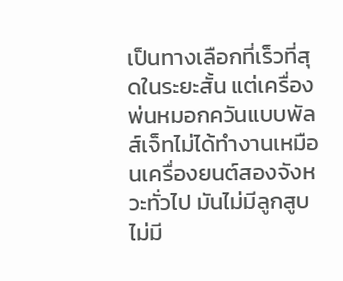เป็นทางเลือกที่เร็วที่สุดในระยะสั้น แต่เครื่องพ่นหมอกควันแบบพัลส์เจ็ทไม่ได้ทำงานเหมือนเครื่องยนต์สองจังหวะทั่วไป มันไม่มีลูกสูบ ไม่มี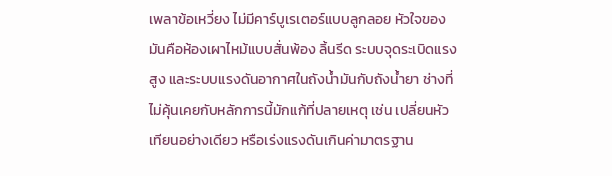เพลาข้อเหวี่ยง ไม่มีคาร์บูเรเตอร์แบบลูกลอย หัวใจของมันคือห้องเผาไหม้แบบสั่นพ้อง ลิ้นรีด ระบบจุดระเบิดแรงสูง และระบบแรงดันอากาศในถังน้ำมันกับถังน้ำยา ช่างที่ไม่คุ้นเคยกับหลักการนี้มักแก้ที่ปลายเหตุ เช่น เปลี่ยนหัวเทียนอย่างเดียว หรือเร่งแรงดันเกินค่ามาตรฐาน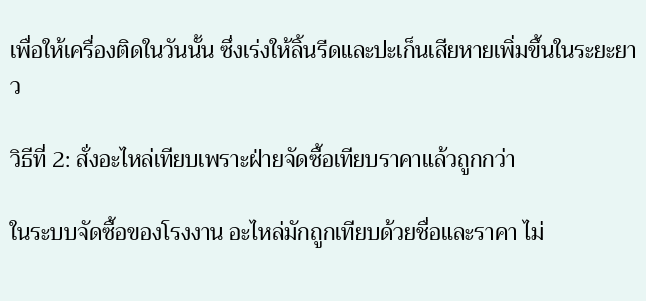เพื่อให้เครื่องติดในวันนั้น ซึ่งเร่งให้ลิ้นรีดและปะเก็นเสียหายเพิ่มขึ้นในระยะยาว

วิธีที่ 2: สั่งอะไหล่เทียบเพราะฝ่ายจัดซื้อเทียบราคาแล้วถูกกว่า

ในระบบจัดซื้อของโรงงาน อะไหล่มักถูกเทียบด้วยชื่อและราคา ไม่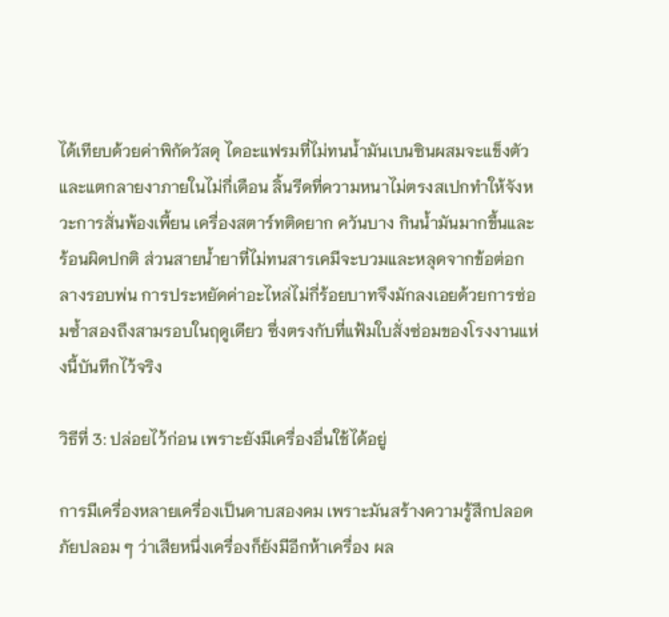ได้เทียบด้วยค่าพิกัดวัสดุ ไดอะแฟรมที่ไม่ทนน้ำมันเบนซินผสมจะแข็งตัวและแตกลายงาภายในไม่กี่เดือน ลิ้นรีดที่ความหนาไม่ตรงสเปกทำให้จังหวะการสั่นพ้องเพี้ยน เครื่องสตาร์ทติดยาก ควันบาง กินน้ำมันมากขึ้นและร้อนผิดปกติ ส่วนสายน้ำยาที่ไม่ทนสารเคมีจะบวมและหลุดจากข้อต่อกลางรอบพ่น การประหยัดค่าอะไหล่ไม่กี่ร้อยบาทจึงมักลงเอยด้วยการซ่อมซ้ำสองถึงสามรอบในฤดูเดียว ซึ่งตรงกับที่แฟ้มใบสั่งซ่อมของโรงงานแห่งนี้บันทึกไว้จริง

วิธีที่ 3: ปล่อยไว้ก่อน เพราะยังมีเครื่องอื่นใช้ได้อยู่

การมีเครื่องหลายเครื่องเป็นดาบสองคม เพราะมันสร้างความรู้สึกปลอดภัยปลอม ๆ ว่าเสียหนึ่งเครื่องก็ยังมีอีกห้าเครื่อง ผล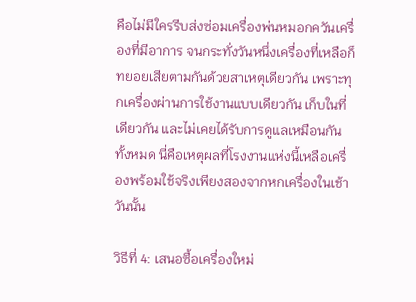คือไม่มีใครรีบส่งซ่อมเครื่องพ่นหมอกควันเครื่องที่มีอาการ จนกระทั่งวันหนึ่งเครื่องที่เหลือก็ทยอยเสียตามกันด้วยสาเหตุเดียวกัน เพราะทุกเครื่องผ่านการใช้งานแบบเดียวกัน เก็บในที่เดียวกัน และไม่เคยได้รับการดูแลเหมือนกันทั้งหมด นี่คือเหตุผลที่โรงงานแห่งนี้เหลือเครื่องพร้อมใช้จริงเพียงสองจากหกเครื่องในเช้าวันนั้น

วิธีที่ 4: เสนอซื้อเครื่องใหม่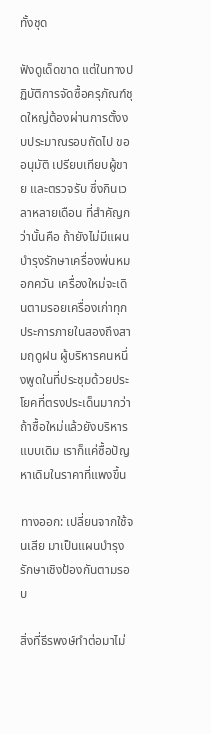ทั้งชุด

ฟังดูเด็ดขาด แต่ในทางปฏิบัติการจัดซื้อครุภัณฑ์ชุดใหญ่ต้องผ่านการตั้งงบประมาณรอบถัดไป ขออนุมัติ เปรียบเทียบผู้ขาย และตรวจรับ ซึ่งกินเวลาหลายเดือน ที่สำคัญกว่านั้นคือ ถ้ายังไม่มีแผนบำรุงรักษาเครื่องพ่นหมอกควัน เครื่องใหม่จะเดินตามรอยเครื่องเก่าทุกประการภายในสองถึงสามฤดูฝน ผู้บริหารคนหนึ่งพูดในที่ประชุมด้วยประโยคที่ตรงประเด็นมากว่า ถ้าซื้อใหม่แล้วยังบริหารแบบเดิม เราก็แค่ซื้อปัญหาเดิมในราคาที่แพงขึ้น

ทางออก: เปลี่ยนจากใช้จนเสีย มาเป็นแผนบำรุงรักษาเชิงป้องกันตามรอบ

สิ่งที่ธีรพงษ์ทำต่อมาไม่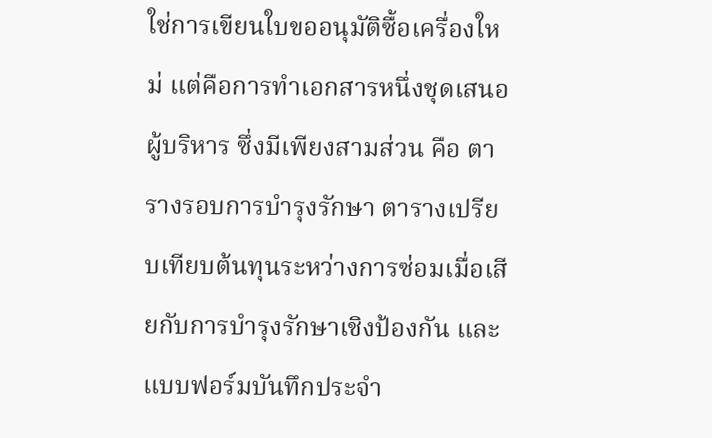ใช่การเขียนใบขออนุมัติซื้อเครื่องใหม่ แต่คือการทำเอกสารหนึ่งชุดเสนอผู้บริหาร ซึ่งมีเพียงสามส่วน คือ ตารางรอบการบำรุงรักษา ตารางเปรียบเทียบต้นทุนระหว่างการซ่อมเมื่อเสียกับการบำรุงรักษาเชิงป้องกัน และแบบฟอร์มบันทึกประจำ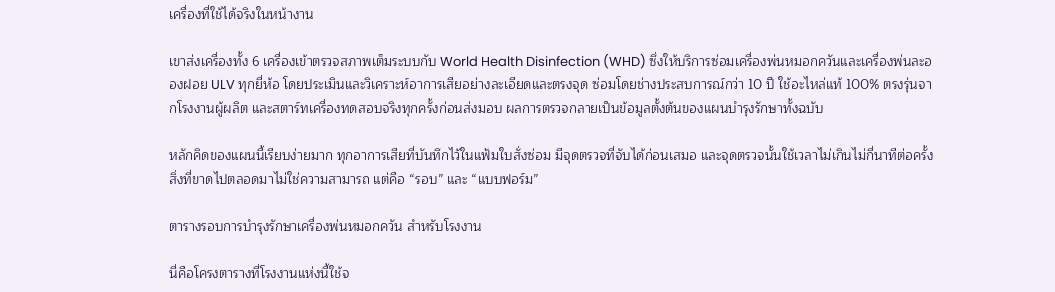เครื่องที่ใช้ได้จริงในหน้างาน

เขาส่งเครื่องทั้ง 6 เครื่องเข้าตรวจสภาพเต็มระบบกับ World Health Disinfection (WHD) ซึ่งให้บริการซ่อมเครื่องพ่นหมอกควันและเครื่องพ่นละอองฝอย ULV ทุกยี่ห้อ โดยประเมินและวิเคราะห์อาการเสียอย่างละเอียดและตรงจุด ซ่อมโดยช่างประสบการณ์กว่า 10 ปี ใช้อะไหล่แท้ 100% ตรงรุ่นจากโรงงานผู้ผลิต และสตาร์ทเครื่องทดสอบจริงทุกครั้งก่อนส่งมอบ ผลการตรวจกลายเป็นข้อมูลตั้งต้นของแผนบำรุงรักษาทั้งฉบับ

หลักคิดของแผนนี้เรียบง่ายมาก ทุกอาการเสียที่บันทึกไว้ในแฟ้มใบสั่งซ่อม มีจุดตรวจที่จับได้ก่อนเสมอ และจุดตรวจนั้นใช้เวลาไม่เกินไม่กี่นาทีต่อครั้ง สิ่งที่ขาดไปตลอดมาไม่ใช่ความสามารถ แต่คือ “รอบ” และ “แบบฟอร์ม”

ตารางรอบการบำรุงรักษาเครื่องพ่นหมอกควัน สำหรับโรงงาน

นี่คือโครงตารางที่โรงงานแห่งนี้ใช้จ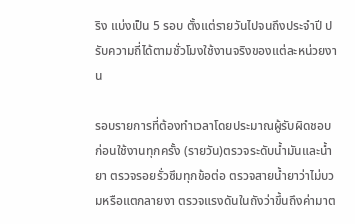ริง แบ่งเป็น 5 รอบ ตั้งแต่รายวันไปจนถึงประจำปี ปรับความถี่ได้ตามชั่วโมงใช้งานจริงของแต่ละหน่วยงาน

รอบรายการที่ต้องทำเวลาโดยประมาณผู้รับผิดชอบ
ก่อนใช้งานทุกครั้ง (รายวัน)ตรวจระดับน้ำมันและน้ำยา ตรวจรอยรั่วซึมทุกข้อต่อ ตรวจสายน้ำยาว่าไม่บวมหรือแตกลายงา ตรวจแรงดันในถังว่าขึ้นถึงค่ามาต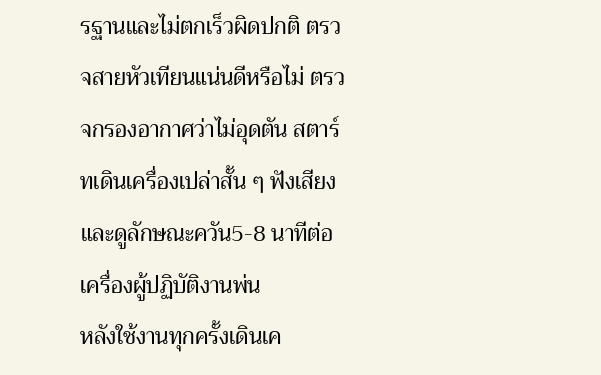รฐานและไม่ตกเร็วผิดปกติ ตรวจสายหัวเทียนแน่นดีหรือไม่ ตรวจกรองอากาศว่าไม่อุดตัน สตาร์ทเดินเครื่องเปล่าสั้น ๆ ฟังเสียงและดูลักษณะควัน5-8 นาทีต่อเครื่องผู้ปฏิบัติงานพ่น
หลังใช้งานทุกครั้งเดินเค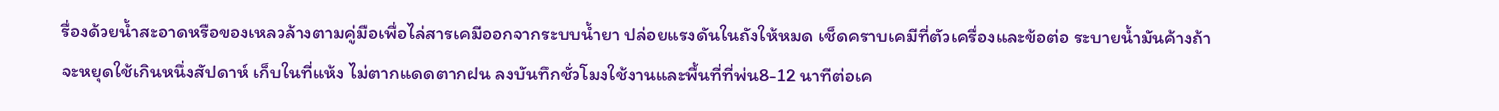รื่องด้วยน้ำสะอาดหรือของเหลวล้างตามคู่มือเพื่อไล่สารเคมีออกจากระบบน้ำยา ปล่อยแรงดันในถังให้หมด เช็ดคราบเคมีที่ตัวเครื่องและข้อต่อ ระบายน้ำมันค้างถ้าจะหยุดใช้เกินหนึ่งสัปดาห์ เก็บในที่แห้ง ไม่ตากแดดตากฝน ลงบันทึกชั่วโมงใช้งานและพื้นที่ที่พ่น8-12 นาทีต่อเค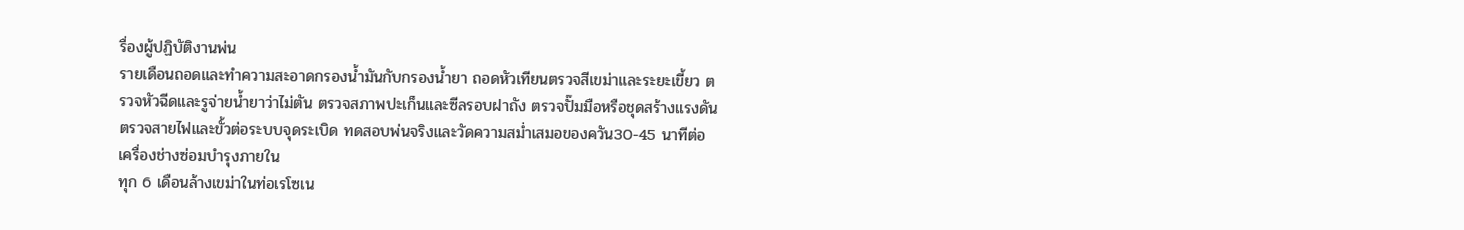รื่องผู้ปฏิบัติงานพ่น
รายเดือนถอดและทำความสะอาดกรองน้ำมันกับกรองน้ำยา ถอดหัวเทียนตรวจสีเขม่าและระยะเขี้ยว ตรวจหัวฉีดและรูจ่ายน้ำยาว่าไม่ตัน ตรวจสภาพปะเก็นและซีลรอบฝาถัง ตรวจปั๊มมือหรือชุดสร้างแรงดัน ตรวจสายไฟและขั้วต่อระบบจุดระเบิด ทดสอบพ่นจริงและวัดความสม่ำเสมอของควัน30-45 นาทีต่อเครื่องช่างซ่อมบำรุงภายใน
ทุก 6 เดือนล้างเขม่าในท่อเรโซเน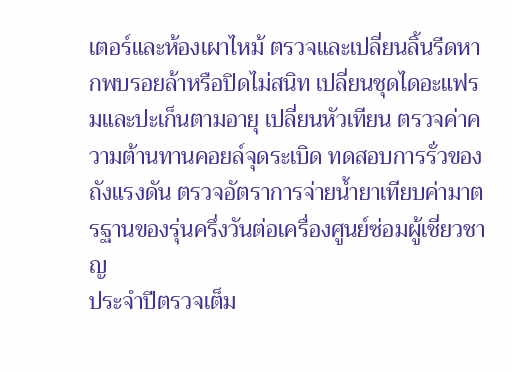เตอร์และห้องเผาไหม้ ตรวจและเปลี่ยนลิ้นรีดหากพบรอยล้าหรือปิดไม่สนิท เปลี่ยนชุดไดอะแฟรมและปะเก็นตามอายุ เปลี่ยนหัวเทียน ตรวจค่าความต้านทานคอยล์จุดระเบิด ทดสอบการรั่วของถังแรงดัน ตรวจอัตราการจ่ายน้ำยาเทียบค่ามาตรฐานของรุ่นครึ่งวันต่อเครื่องศูนย์ซ่อมผู้เชี่ยวชาญ
ประจำปีตรวจเต็ม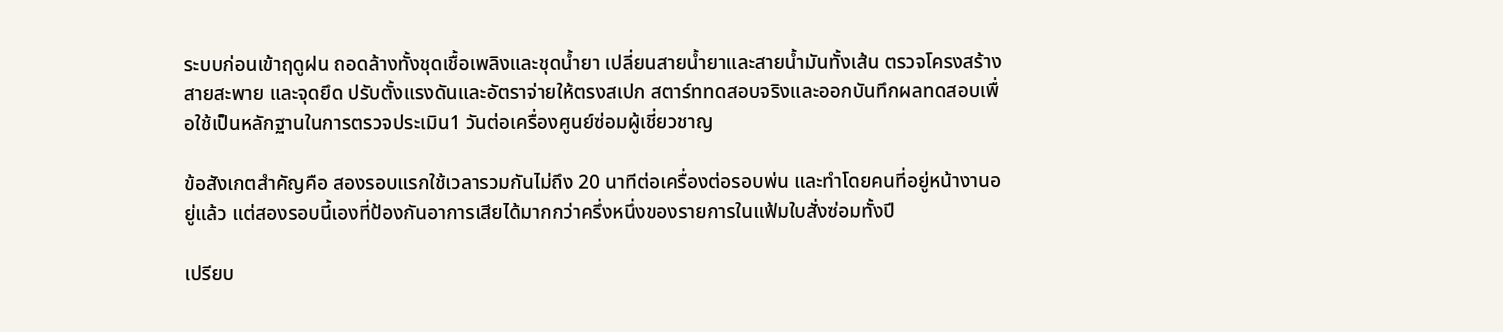ระบบก่อนเข้าฤดูฝน ถอดล้างทั้งชุดเชื้อเพลิงและชุดน้ำยา เปลี่ยนสายน้ำยาและสายน้ำมันทั้งเส้น ตรวจโครงสร้าง สายสะพาย และจุดยึด ปรับตั้งแรงดันและอัตราจ่ายให้ตรงสเปก สตาร์ททดสอบจริงและออกบันทึกผลทดสอบเพื่อใช้เป็นหลักฐานในการตรวจประเมิน1 วันต่อเครื่องศูนย์ซ่อมผู้เชี่ยวชาญ

ข้อสังเกตสำคัญคือ สองรอบแรกใช้เวลารวมกันไม่ถึง 20 นาทีต่อเครื่องต่อรอบพ่น และทำโดยคนที่อยู่หน้างานอยู่แล้ว แต่สองรอบนี้เองที่ป้องกันอาการเสียได้มากกว่าครึ่งหนึ่งของรายการในแฟ้มใบสั่งซ่อมทั้งปี

เปรียบ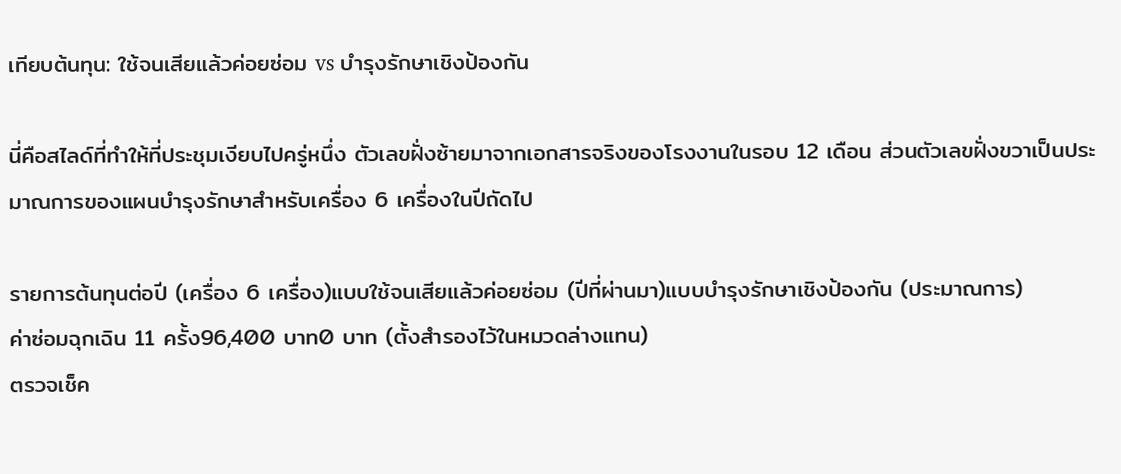เทียบต้นทุน: ใช้จนเสียแล้วค่อยซ่อม vs บำรุงรักษาเชิงป้องกัน

นี่คือสไลด์ที่ทำให้ที่ประชุมเงียบไปครู่หนึ่ง ตัวเลขฝั่งซ้ายมาจากเอกสารจริงของโรงงานในรอบ 12 เดือน ส่วนตัวเลขฝั่งขวาเป็นประมาณการของแผนบำรุงรักษาสำหรับเครื่อง 6 เครื่องในปีถัดไป

รายการต้นทุนต่อปี (เครื่อง 6 เครื่อง)แบบใช้จนเสียแล้วค่อยซ่อม (ปีที่ผ่านมา)แบบบำรุงรักษาเชิงป้องกัน (ประมาณการ)
ค่าซ่อมฉุกเฉิน 11 ครั้ง96,400 บาท0 บาท (ตั้งสำรองไว้ในหมวดล่างแทน)
ตรวจเช็ค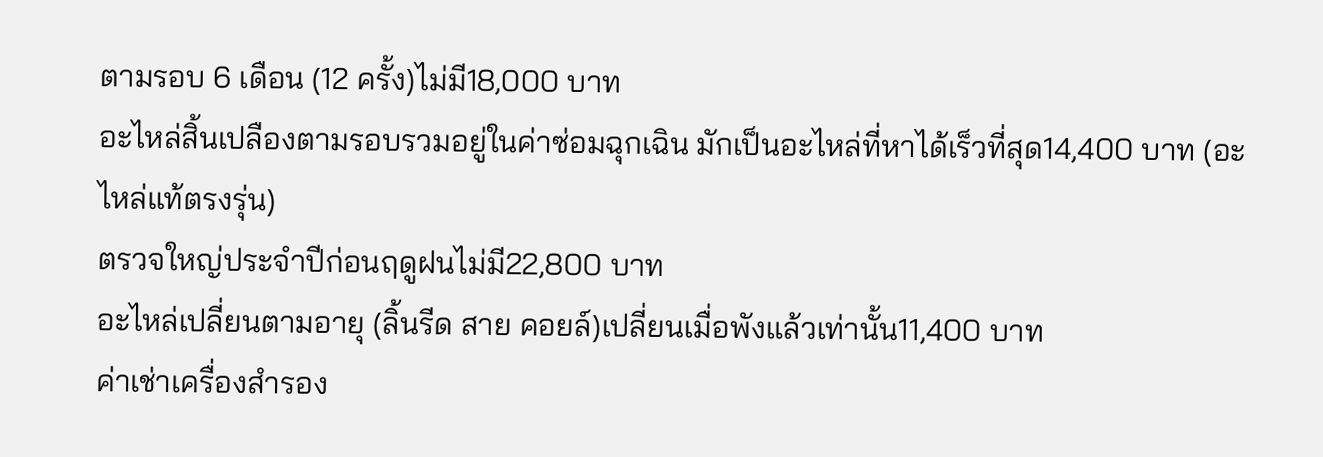ตามรอบ 6 เดือน (12 ครั้ง)ไม่มี18,000 บาท
อะไหล่สิ้นเปลืองตามรอบรวมอยู่ในค่าซ่อมฉุกเฉิน มักเป็นอะไหล่ที่หาได้เร็วที่สุด14,400 บาท (อะไหล่แท้ตรงรุ่น)
ตรวจใหญ่ประจำปีก่อนฤดูฝนไม่มี22,800 บาท
อะไหล่เปลี่ยนตามอายุ (ลิ้นรีด สาย คอยล์)เปลี่ยนเมื่อพังแล้วเท่านั้น11,400 บาท
ค่าเช่าเครื่องสำรอง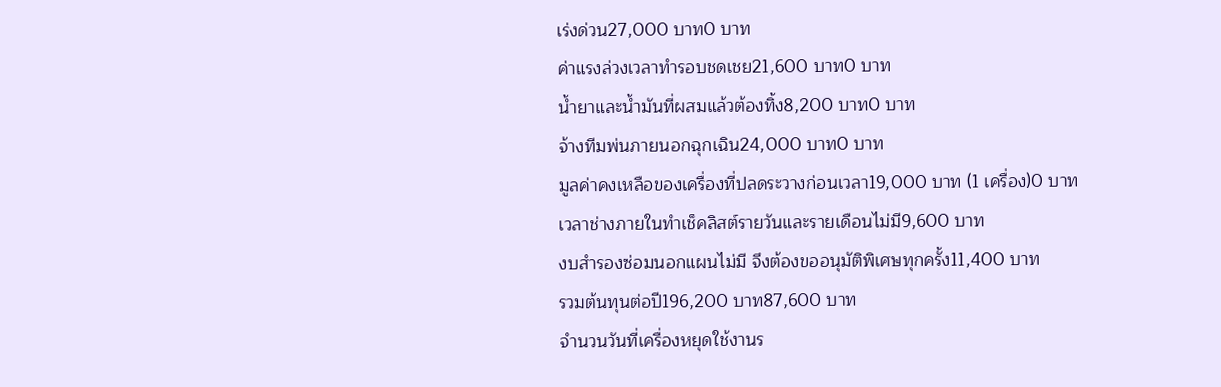เร่งด่วน27,000 บาท0 บาท
ค่าแรงล่วงเวลาทำรอบชดเชย21,600 บาท0 บาท
น้ำยาและน้ำมันที่ผสมแล้วต้องทิ้ง8,200 บาท0 บาท
จ้างทีมพ่นภายนอกฉุกเฉิน24,000 บาท0 บาท
มูลค่าคงเหลือของเครื่องที่ปลดระวางก่อนเวลา19,000 บาท (1 เครื่อง)0 บาท
เวลาช่างภายในทำเช็คลิสต์รายวันและรายเดือนไม่มี9,600 บาท
งบสำรองซ่อมนอกแผนไม่มี จึงต้องขออนุมัติพิเศษทุกครั้ง11,400 บาท
รวมต้นทุนต่อปี196,200 บาท87,600 บาท
จำนวนวันที่เครื่องหยุดใช้งานร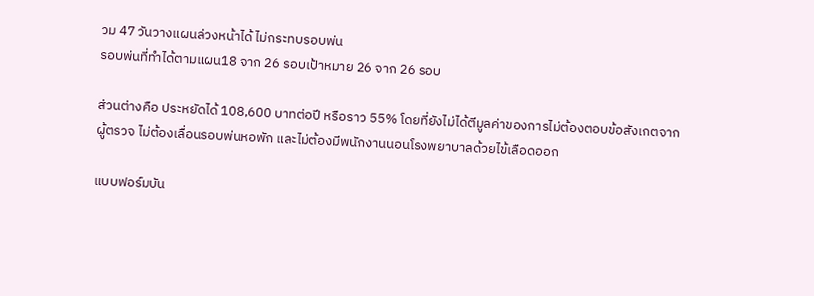วม 47 วันวางแผนล่วงหน้าได้ ไม่กระทบรอบพ่น
รอบพ่นที่ทำได้ตามแผน18 จาก 26 รอบเป้าหมาย 26 จาก 26 รอบ

ส่วนต่างคือ ประหยัดได้ 108,600 บาทต่อปี หรือราว 55% โดยที่ยังไม่ได้ตีมูลค่าของการไม่ต้องตอบข้อสังเกตจากผู้ตรวจ ไม่ต้องเลื่อนรอบพ่นหอพัก และไม่ต้องมีพนักงานนอนโรงพยาบาลด้วยไข้เลือดออก

แบบฟอร์มบัน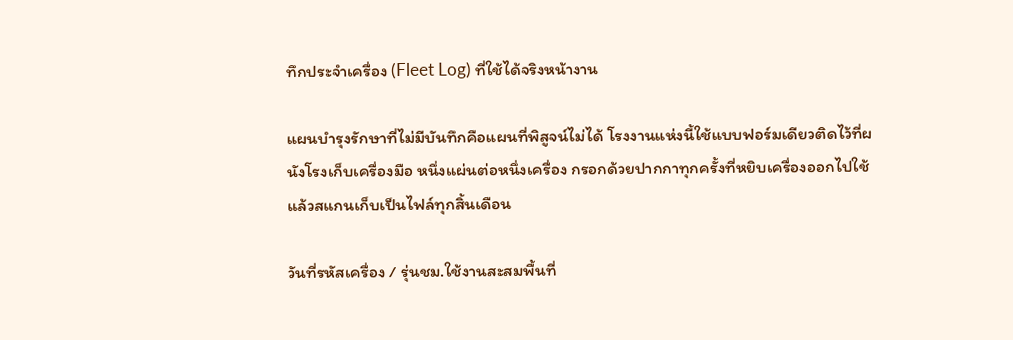ทึกประจำเครื่อง (Fleet Log) ที่ใช้ได้จริงหน้างาน

แผนบำรุงรักษาที่ไม่มีบันทึกคือแผนที่พิสูจน์ไม่ได้ โรงงานแห่งนี้ใช้แบบฟอร์มเดียวติดไว้ที่ผนังโรงเก็บเครื่องมือ หนึ่งแผ่นต่อหนึ่งเครื่อง กรอกด้วยปากกาทุกครั้งที่หยิบเครื่องออกไปใช้ แล้วสแกนเก็บเป็นไฟล์ทุกสิ้นเดือน

วันที่รหัสเครื่อง / รุ่นชม.ใช้งานสะสมพื้นที่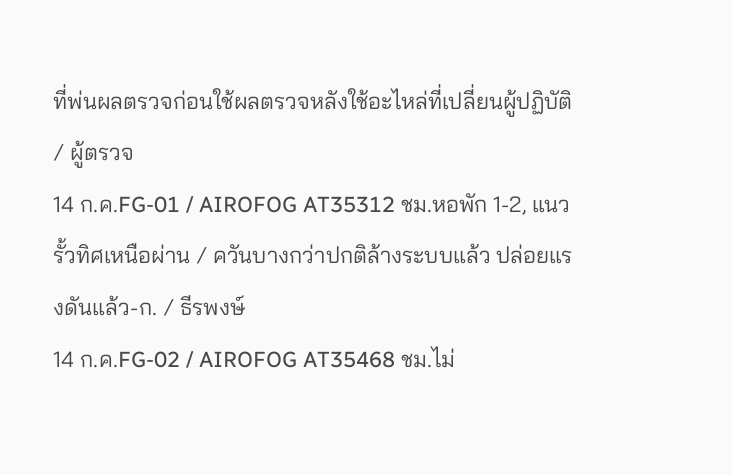ที่พ่นผลตรวจก่อนใช้ผลตรวจหลังใช้อะไหล่ที่เปลี่ยนผู้ปฏิบัติ / ผู้ตรวจ
14 ก.ค.FG-01 / AIROFOG AT35312 ชม.หอพัก 1-2, แนวรั้วทิศเหนือผ่าน / ควันบางกว่าปกติล้างระบบแล้ว ปล่อยแรงดันแล้ว-ก. / ธีรพงษ์
14 ก.ค.FG-02 / AIROFOG AT35468 ชม.ไม่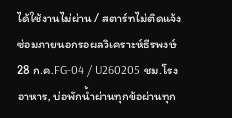ได้ใช้งานไม่ผ่าน / สตาร์ทไม่ติดแจ้งซ่อมภายนอกรอผลวิเคราะห์ธีรพงษ์
28 ก.ค.FG-04 / U260205 ชม.โรงอาหาร, บ่อพักน้ำผ่านทุกข้อผ่านทุก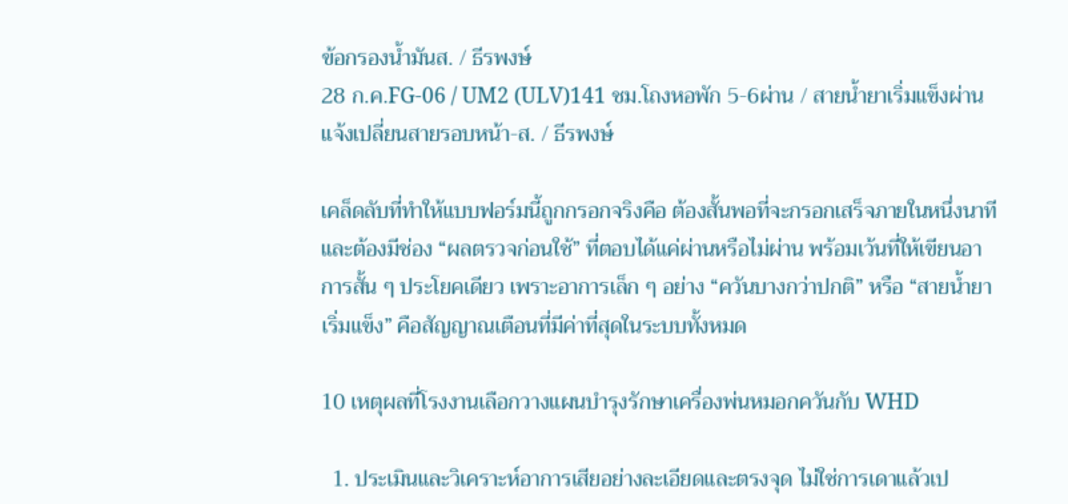ข้อกรองน้ำมันส. / ธีรพงษ์
28 ก.ค.FG-06 / UM2 (ULV)141 ชม.โถงหอพัก 5-6ผ่าน / สายน้ำยาเริ่มแข็งผ่าน แจ้งเปลี่ยนสายรอบหน้า-ส. / ธีรพงษ์

เคล็ดลับที่ทำให้แบบฟอร์มนี้ถูกกรอกจริงคือ ต้องสั้นพอที่จะกรอกเสร็จภายในหนึ่งนาที และต้องมีช่อง “ผลตรวจก่อนใช้” ที่ตอบได้แค่ผ่านหรือไม่ผ่าน พร้อมเว้นที่ให้เขียนอาการสั้น ๆ ประโยคเดียว เพราะอาการเล็ก ๆ อย่าง “ควันบางกว่าปกติ” หรือ “สายน้ำยาเริ่มแข็ง” คือสัญญาณเตือนที่มีค่าที่สุดในระบบทั้งหมด

10 เหตุผลที่โรงงานเลือกวางแผนบำรุงรักษาเครื่องพ่นหมอกควันกับ WHD

  1. ประเมินและวิเคราะห์อาการเสียอย่างละเอียดและตรงจุด ไม่ใช่การเดาแล้วเป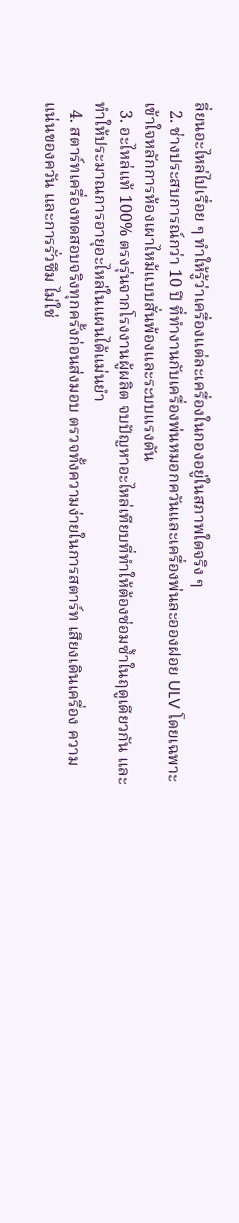ลี่ยนอะไหล่ไปเรื่อย ๆ ทำให้รู้ว่าเครื่องแต่ละเครื่องในกองอยู่ในสภาพใดจริง ๆ
  2. ช่างประสบการณ์กว่า 10 ปี ที่ทำงานกับเครื่องพ่นหมอกควันและเครื่องพ่นละอองฝอย ULV โดยเฉพาะ เข้าใจหลักการห้องเผาไหม้แบบสั่นพ้องและระบบแรงดัน
  3. อะไหล่แท้ 100% ตรงรุ่นจากโรงงานผู้ผลิต จบปัญหาอะไหล่เทียบที่ทำให้ต้องซ่อมซ้ำในฤดูเดียวกัน และทำให้ประมาณการอายุอะไหล่ในแผนได้แม่นยำ
  4. สตาร์ทเครื่องทดสอบจริงทุกครั้งก่อนส่งมอบ ตรวจทั้งความง่ายในการสตาร์ท เสียงเดินเครื่อง ความแน่นของควัน และการรั่วซึม ไม่ใช่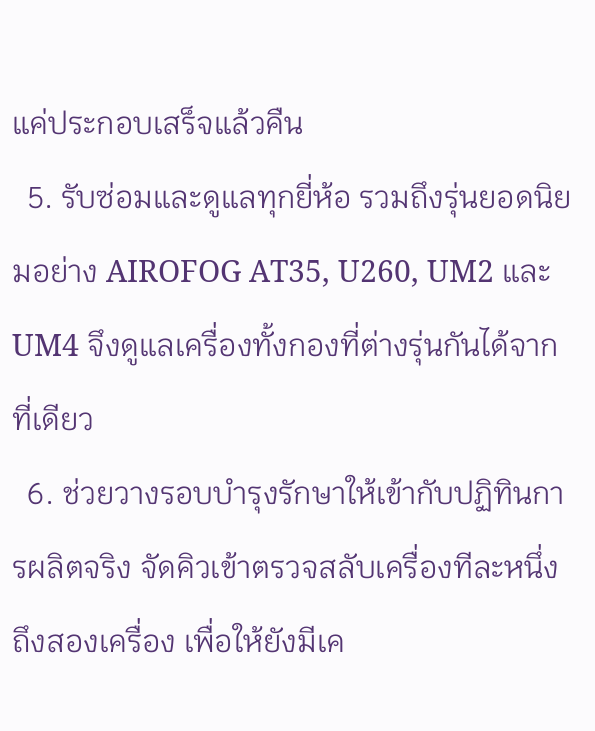แค่ประกอบเสร็จแล้วคืน
  5. รับซ่อมและดูแลทุกยี่ห้อ รวมถึงรุ่นยอดนิยมอย่าง AIROFOG AT35, U260, UM2 และ UM4 จึงดูแลเครื่องทั้งกองที่ต่างรุ่นกันได้จากที่เดียว
  6. ช่วยวางรอบบำรุงรักษาให้เข้ากับปฏิทินการผลิตจริง จัดคิวเข้าตรวจสลับเครื่องทีละหนึ่งถึงสองเครื่อง เพื่อให้ยังมีเค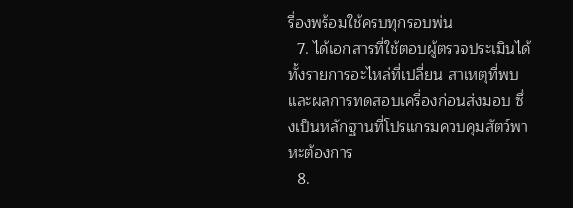รื่องพร้อมใช้ครบทุกรอบพ่น
  7. ได้เอกสารที่ใช้ตอบผู้ตรวจประเมินได้ ทั้งรายการอะไหล่ที่เปลี่ยน สาเหตุที่พบ และผลการทดสอบเครื่องก่อนส่งมอบ ซึ่งเป็นหลักฐานที่โปรแกรมควบคุมสัตว์พาหะต้องการ
  8.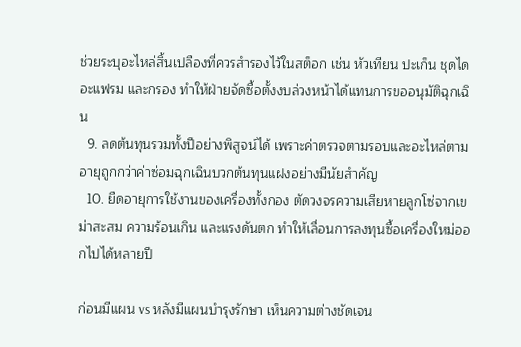ช่วยระบุอะไหล่สิ้นเปลืองที่ควรสำรองไว้ในสต็อก เช่น หัวเทียน ปะเก็น ชุดไดอะแฟรม และกรอง ทำให้ฝ่ายจัดซื้อตั้งงบล่วงหน้าได้แทนการขออนุมัติฉุกเฉิน
  9. ลดต้นทุนรวมทั้งปีอย่างพิสูจน์ได้ เพราะค่าตรวจตามรอบและอะไหล่ตามอายุถูกกว่าค่าซ่อมฉุกเฉินบวกต้นทุนแฝงอย่างมีนัยสำคัญ
  10. ยืดอายุการใช้งานของเครื่องทั้งกอง ตัดวงจรความเสียหายลูกโซ่จากเขม่าสะสม ความร้อนเกิน และแรงดันตก ทำให้เลื่อนการลงทุนซื้อเครื่องใหม่ออกไปได้หลายปี

ก่อนมีแผน vs หลังมีแผนบำรุงรักษา เห็นความต่างชัดเจน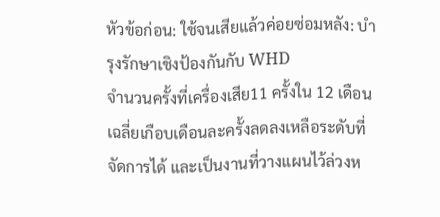หัวข้อก่อน: ใช้จนเสียแล้วค่อยซ่อมหลัง: บำรุงรักษาเชิงป้องกันกับ WHD
จำนวนครั้งที่เครื่องเสีย11 ครั้งใน 12 เดือน เฉลี่ยเกือบเดือนละครั้งลดลงเหลือระดับที่จัดการได้ และเป็นงานที่วางแผนไว้ล่วงห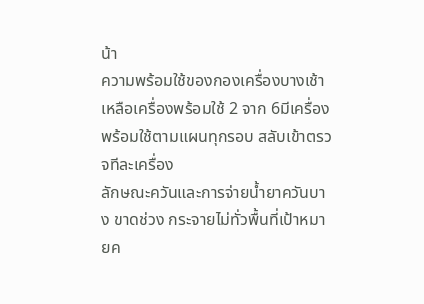น้า
ความพร้อมใช้ของกองเครื่องบางเช้าเหลือเครื่องพร้อมใช้ 2 จาก 6มีเครื่องพร้อมใช้ตามแผนทุกรอบ สลับเข้าตรวจทีละเครื่อง
ลักษณะควันและการจ่ายน้ำยาควันบาง ขาดช่วง กระจายไม่ทั่วพื้นที่เป้าหมายค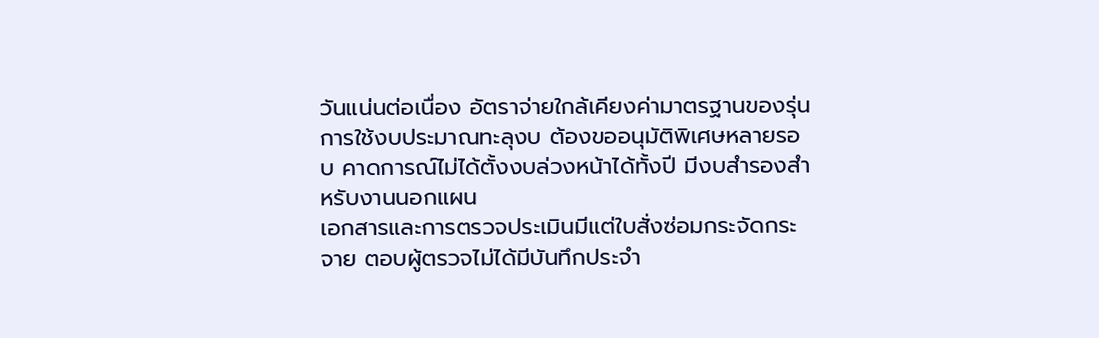วันแน่นต่อเนื่อง อัตราจ่ายใกล้เคียงค่ามาตรฐานของรุ่น
การใช้งบประมาณทะลุงบ ต้องขออนุมัติพิเศษหลายรอบ คาดการณ์ไม่ได้ตั้งงบล่วงหน้าได้ทั้งปี มีงบสำรองสำหรับงานนอกแผน
เอกสารและการตรวจประเมินมีแต่ใบสั่งซ่อมกระจัดกระจาย ตอบผู้ตรวจไม่ได้มีบันทึกประจำ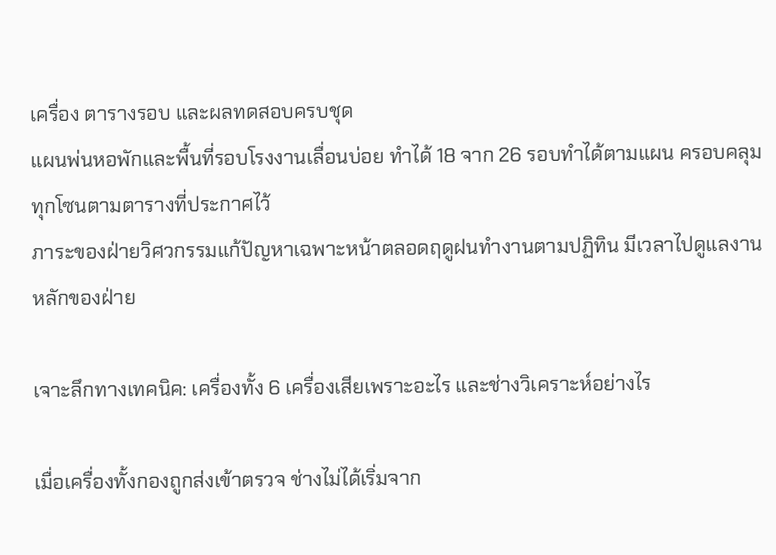เครื่อง ตารางรอบ และผลทดสอบครบชุด
แผนพ่นหอพักและพื้นที่รอบโรงงานเลื่อนบ่อย ทำได้ 18 จาก 26 รอบทำได้ตามแผน ครอบคลุมทุกโซนตามตารางที่ประกาศไว้
ภาระของฝ่ายวิศวกรรมแก้ปัญหาเฉพาะหน้าตลอดฤดูฝนทำงานตามปฏิทิน มีเวลาไปดูแลงานหลักของฝ่าย

เจาะลึกทางเทคนิค: เครื่องทั้ง 6 เครื่องเสียเพราะอะไร และช่างวิเคราะห์อย่างไร

เมื่อเครื่องทั้งกองถูกส่งเข้าตรวจ ช่างไม่ได้เริ่มจาก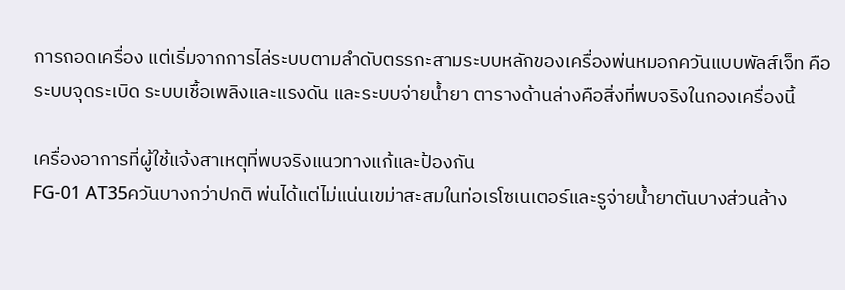การถอดเครื่อง แต่เริ่มจากการไล่ระบบตามลำดับตรรกะสามระบบหลักของเครื่องพ่นหมอกควันแบบพัลส์เจ็ท คือ ระบบจุดระเบิด ระบบเชื้อเพลิงและแรงดัน และระบบจ่ายน้ำยา ตารางด้านล่างคือสิ่งที่พบจริงในกองเครื่องนี้

เครื่องอาการที่ผู้ใช้แจ้งสาเหตุที่พบจริงแนวทางแก้และป้องกัน
FG-01 AT35ควันบางกว่าปกติ พ่นได้แต่ไม่แน่นเขม่าสะสมในท่อเรโซเนเตอร์และรูจ่ายน้ำยาตันบางส่วนล้าง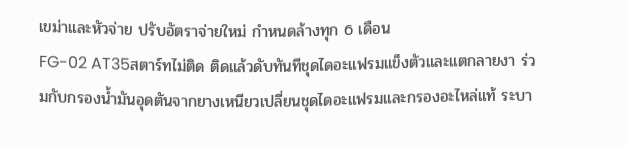เขม่าและหัวจ่าย ปรับอัตราจ่ายใหม่ กำหนดล้างทุก 6 เดือน
FG-02 AT35สตาร์ทไม่ติด ติดแล้วดับทันทีชุดไดอะแฟรมแข็งตัวและแตกลายงา ร่วมกับกรองน้ำมันอุดตันจากยางเหนียวเปลี่ยนชุดไดอะแฟรมและกรองอะไหล่แท้ ระบา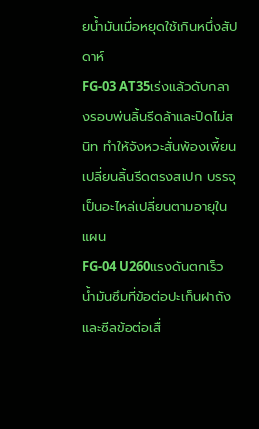ยน้ำมันเมื่อหยุดใช้เกินหนึ่งสัปดาห์
FG-03 AT35เร่งแล้วดับกลางรอบพ่นลิ้นรีดล้าและปิดไม่สนิท ทำให้จังหวะสั่นพ้องเพี้ยนเปลี่ยนลิ้นรีดตรงสเปก บรรจุเป็นอะไหล่เปลี่ยนตามอายุในแผน
FG-04 U260แรงดันตกเร็ว น้ำมันซึมที่ข้อต่อปะเก็นฝาถังและซีลข้อต่อเสื่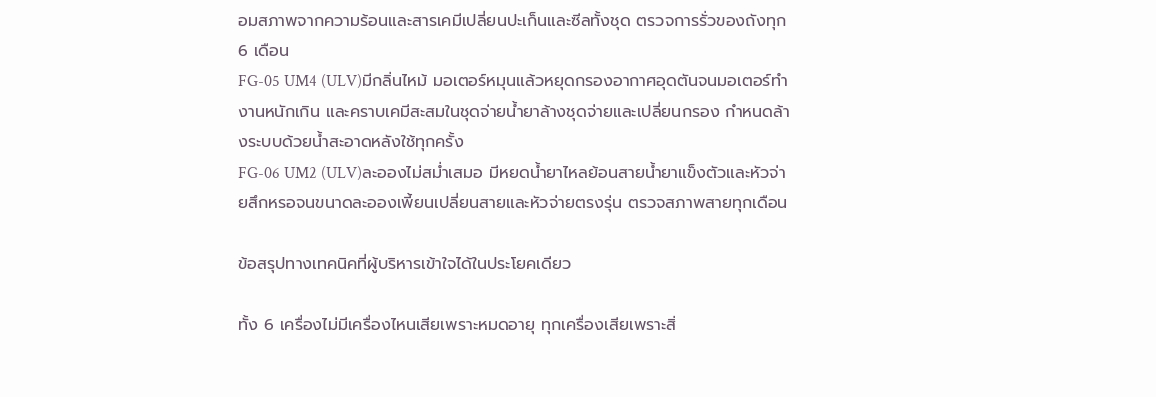อมสภาพจากความร้อนและสารเคมีเปลี่ยนปะเก็นและซีลทั้งชุด ตรวจการรั่วของถังทุก 6 เดือน
FG-05 UM4 (ULV)มีกลิ่นไหม้ มอเตอร์หมุนแล้วหยุดกรองอากาศอุดตันจนมอเตอร์ทำงานหนักเกิน และคราบเคมีสะสมในชุดจ่ายน้ำยาล้างชุดจ่ายและเปลี่ยนกรอง กำหนดล้างระบบด้วยน้ำสะอาดหลังใช้ทุกครั้ง
FG-06 UM2 (ULV)ละอองไม่สม่ำเสมอ มีหยดน้ำยาไหลย้อนสายน้ำยาแข็งตัวและหัวจ่ายสึกหรอจนขนาดละอองเพี้ยนเปลี่ยนสายและหัวจ่ายตรงรุ่น ตรวจสภาพสายทุกเดือน

ข้อสรุปทางเทคนิคที่ผู้บริหารเข้าใจได้ในประโยคเดียว

ทั้ง 6 เครื่องไม่มีเครื่องไหนเสียเพราะหมดอายุ ทุกเครื่องเสียเพราะสิ่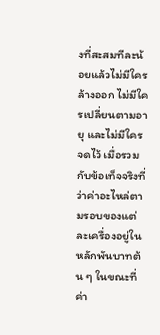งที่สะสมทีละน้อยแล้วไม่มีใครล้างออก ไม่มีใครเปลี่ยนตามอายุ และไม่มีใครจดไว้ เมื่อรวมกับข้อเท็จจริงที่ว่าค่าอะไหล่ตามรอบของแต่ละเครื่องอยู่ในหลักพันบาทต้น ๆ ในขณะที่ค่า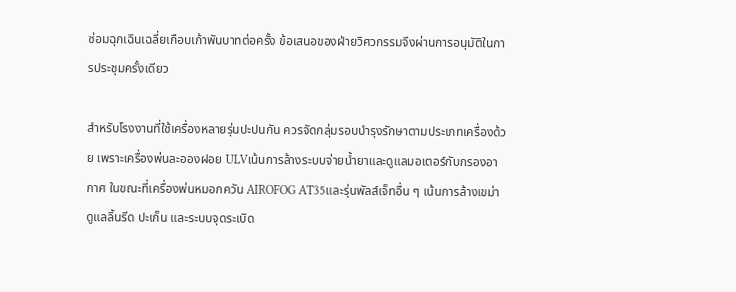ซ่อมฉุกเฉินเฉลี่ยเกือบเก้าพันบาทต่อครั้ง ข้อเสนอของฝ่ายวิศวกรรมจึงผ่านการอนุมัติในการประชุมครั้งเดียว

สำหรับโรงงานที่ใช้เครื่องหลายรุ่นปะปนกัน ควรจัดกลุ่มรอบบำรุงรักษาตามประเภทเครื่องด้วย เพราะเครื่องพ่นละอองฝอย ULVเน้นการล้างระบบจ่ายน้ำยาและดูแลมอเตอร์กับกรองอากาศ ในขณะที่เครื่องพ่นหมอกควัน AIROFOG AT35และรุ่นพัลส์เจ็ทอื่น ๆ เน้นการล้างเขม่า ดูแลลิ้นรีด ปะเก็น และระบบจุดระเบิด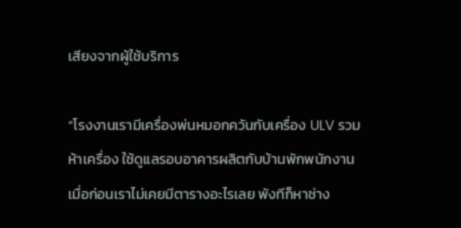เสียงจากผู้ใช้บริการ

“โรงงานเรามีเครื่องพ่นหมอกควันกับเครื่อง ULV รวมห้าเครื่อง ใช้ดูแลรอบอาคารผลิตกับบ้านพักพนักงาน เมื่อก่อนเราไม่เคยมีตารางอะไรเลย พังทีก็หาช่าง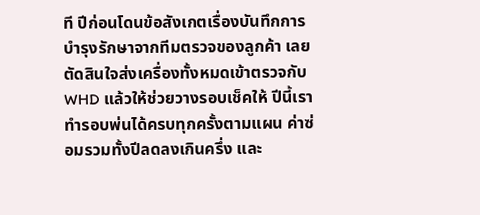ที ปีก่อนโดนข้อสังเกตเรื่องบันทึกการบำรุงรักษาจากทีมตรวจของลูกค้า เลยตัดสินใจส่งเครื่องทั้งหมดเข้าตรวจกับ WHD แล้วให้ช่วยวางรอบเช็คให้ ปีนี้เราทำรอบพ่นได้ครบทุกครั้งตามแผน ค่าซ่อมรวมทั้งปีลดลงเกินครึ่ง และ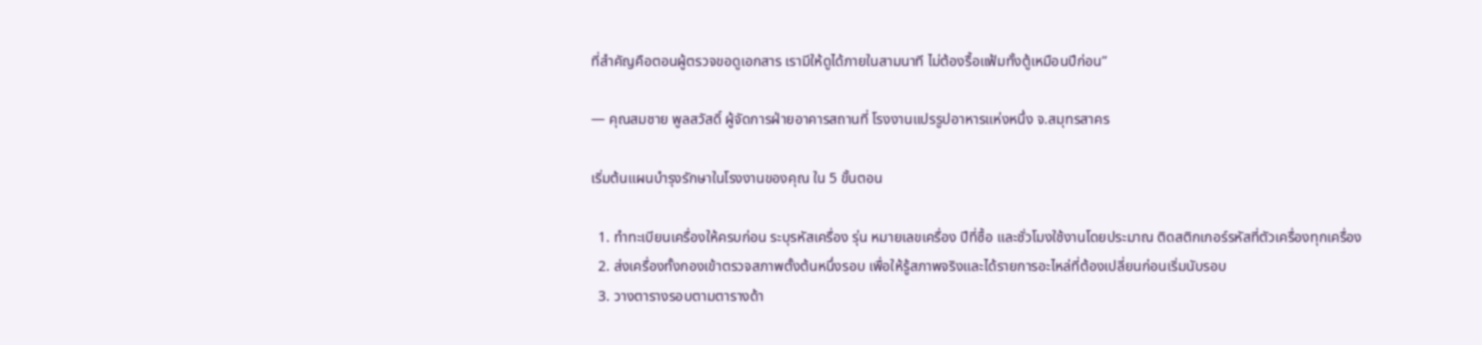ที่สำคัญคือตอนผู้ตรวจขอดูเอกสาร เรามีให้ดูได้ภายในสามนาที ไม่ต้องรื้อแฟ้มทั้งตู้เหมือนปีก่อน”

— คุณสมชาย พูลสวัสดิ์ ผู้จัดการฝ่ายอาคารสถานที่ โรงงานแปรรูปอาหารแห่งหนึ่ง จ.สมุทรสาคร

เริ่มต้นแผนบำรุงรักษาในโรงงานของคุณ ใน 5 ขั้นตอน

  1. ทำทะเบียนเครื่องให้ครบก่อน ระบุรหัสเครื่อง รุ่น หมายเลขเครื่อง ปีที่ซื้อ และชั่วโมงใช้งานโดยประมาณ ติดสติกเกอร์รหัสที่ตัวเครื่องทุกเครื่อง
  2. ส่งเครื่องทั้งกองเข้าตรวจสภาพตั้งต้นหนึ่งรอบ เพื่อให้รู้สภาพจริงและได้รายการอะไหล่ที่ต้องเปลี่ยนก่อนเริ่มนับรอบ
  3. วางตารางรอบตามตารางด้า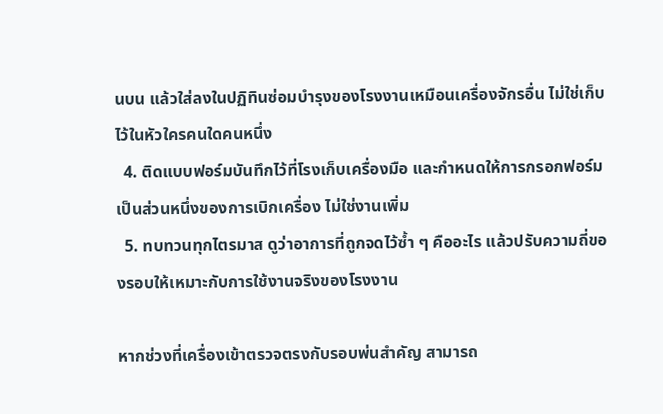นบน แล้วใส่ลงในปฏิทินซ่อมบำรุงของโรงงานเหมือนเครื่องจักรอื่น ไม่ใช่เก็บไว้ในหัวใครคนใดคนหนึ่ง
  4. ติดแบบฟอร์มบันทึกไว้ที่โรงเก็บเครื่องมือ และกำหนดให้การกรอกฟอร์มเป็นส่วนหนึ่งของการเบิกเครื่อง ไม่ใช่งานเพิ่ม
  5. ทบทวนทุกไตรมาส ดูว่าอาการที่ถูกจดไว้ซ้ำ ๆ คืออะไร แล้วปรับความถี่ของรอบให้เหมาะกับการใช้งานจริงของโรงงาน

หากช่วงที่เครื่องเข้าตรวจตรงกับรอบพ่นสำคัญ สามารถ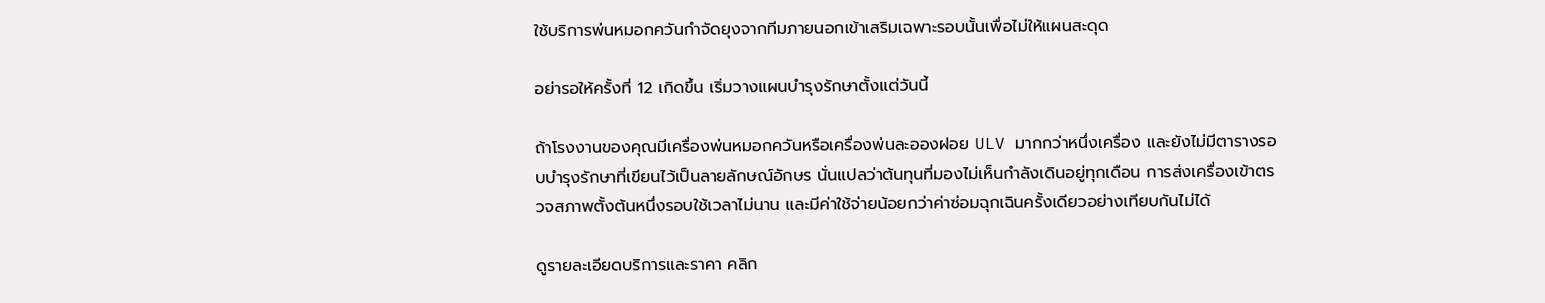ใช้บริการพ่นหมอกควันกำจัดยุงจากทีมภายนอกเข้าเสริมเฉพาะรอบนั้นเพื่อไม่ให้แผนสะดุด

อย่ารอให้ครั้งที่ 12 เกิดขึ้น เริ่มวางแผนบำรุงรักษาตั้งแต่วันนี้

ถ้าโรงงานของคุณมีเครื่องพ่นหมอกควันหรือเครื่องพ่นละอองฝอย ULV มากกว่าหนึ่งเครื่อง และยังไม่มีตารางรอบบำรุงรักษาที่เขียนไว้เป็นลายลักษณ์อักษร นั่นแปลว่าต้นทุนที่มองไม่เห็นกำลังเดินอยู่ทุกเดือน การส่งเครื่องเข้าตรวจสภาพตั้งต้นหนึ่งรอบใช้เวลาไม่นาน และมีค่าใช้จ่ายน้อยกว่าค่าซ่อมฉุกเฉินครั้งเดียวอย่างเทียบกันไม่ได้

ดูรายละเอียดบริการและราคา คลิก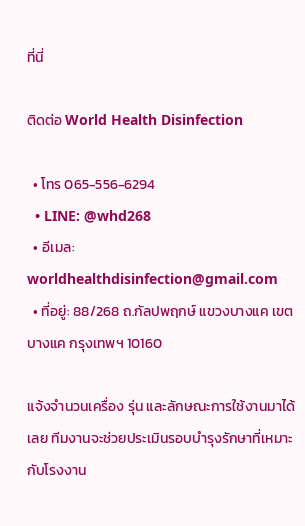ที่นี่

ติดต่อ World Health Disinfection

  • โทร 065-556-6294
  • LINE: @whd268
  • อีเมล: worldhealthdisinfection@gmail.com
  • ที่อยู่: 88/268 ถ.กัลปพฤกษ์ แขวงบางแค เขตบางแค กรุงเทพฯ 10160

แจ้งจำนวนเครื่อง รุ่น และลักษณะการใช้งานมาได้เลย ทีมงานจะช่วยประเมินรอบบำรุงรักษาที่เหมาะกับโรงงาน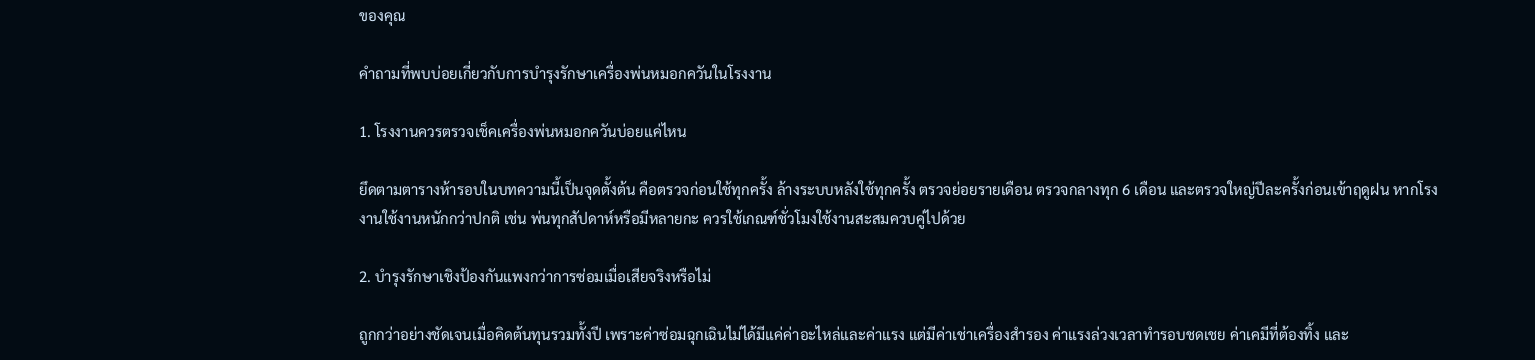ของคุณ

คำถามที่พบบ่อยเกี่ยวกับการบำรุงรักษาเครื่องพ่นหมอกควันในโรงงาน

1. โรงงานควรตรวจเช็คเครื่องพ่นหมอกควันบ่อยแค่ไหน

ยึดตามตารางห้ารอบในบทความนี้เป็นจุดตั้งต้น คือตรวจก่อนใช้ทุกครั้ง ล้างระบบหลังใช้ทุกครั้ง ตรวจย่อยรายเดือน ตรวจกลางทุก 6 เดือน และตรวจใหญ่ปีละครั้งก่อนเข้าฤดูฝน หากโรงงานใช้งานหนักกว่าปกติ เช่น พ่นทุกสัปดาห์หรือมีหลายกะ ควรใช้เกณฑ์ชั่วโมงใช้งานสะสมควบคู่ไปด้วย

2. บำรุงรักษาเชิงป้องกันแพงกว่าการซ่อมเมื่อเสียจริงหรือไม่

ถูกกว่าอย่างชัดเจนเมื่อคิดต้นทุนรวมทั้งปี เพราะค่าซ่อมฉุกเฉินไม่ได้มีแค่ค่าอะไหล่และค่าแรง แต่มีค่าเช่าเครื่องสำรอง ค่าแรงล่วงเวลาทำรอบชดเชย ค่าเคมีที่ต้องทิ้ง และ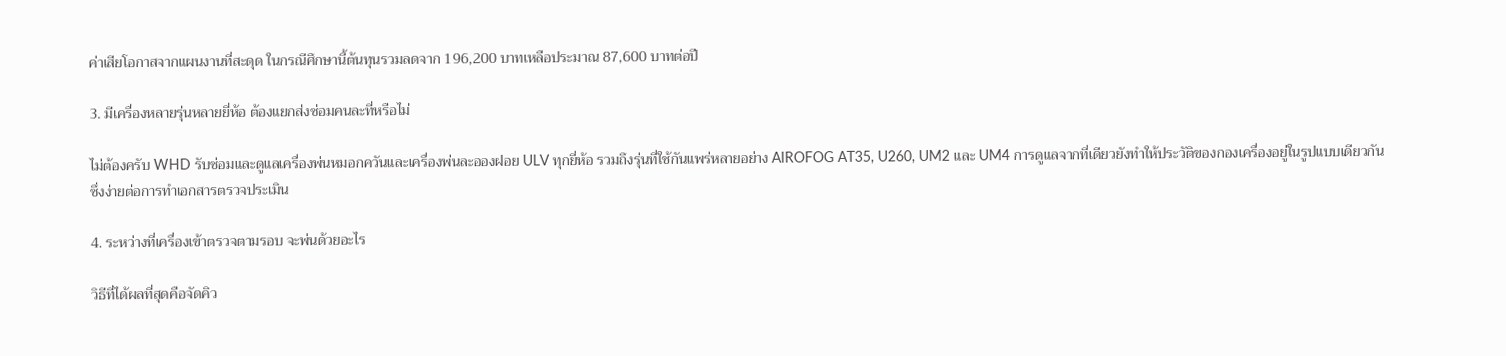ค่าเสียโอกาสจากแผนงานที่สะดุด ในกรณีศึกษานี้ต้นทุนรวมลดจาก 196,200 บาทเหลือประมาณ 87,600 บาทต่อปี

3. มีเครื่องหลายรุ่นหลายยี่ห้อ ต้องแยกส่งซ่อมคนละที่หรือไม่

ไม่ต้องครับ WHD รับซ่อมและดูแลเครื่องพ่นหมอกควันและเครื่องพ่นละอองฝอย ULV ทุกยี่ห้อ รวมถึงรุ่นที่ใช้กันแพร่หลายอย่าง AIROFOG AT35, U260, UM2 และ UM4 การดูแลจากที่เดียวยังทำให้ประวัติของกองเครื่องอยู่ในรูปแบบเดียวกัน ซึ่งง่ายต่อการทำเอกสารตรวจประเมิน

4. ระหว่างที่เครื่องเข้าตรวจตามรอบ จะพ่นด้วยอะไร

วิธีที่ได้ผลที่สุดคือจัดคิว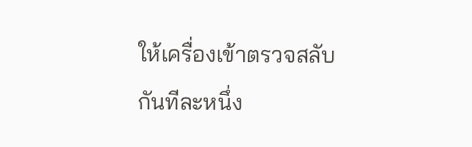ให้เครื่องเข้าตรวจสลับกันทีละหนึ่ง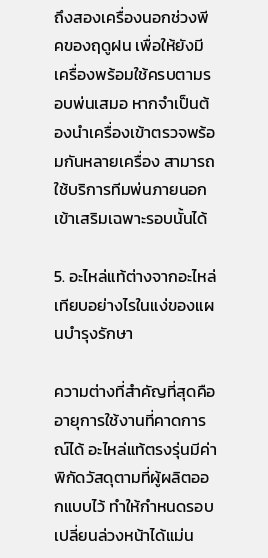ถึงสองเครื่องนอกช่วงพีคของฤดูฝน เพื่อให้ยังมีเครื่องพร้อมใช้ครบตามรอบพ่นเสมอ หากจำเป็นต้องนำเครื่องเข้าตรวจพร้อมกันหลายเครื่อง สามารถใช้บริการทีมพ่นภายนอกเข้าเสริมเฉพาะรอบนั้นได้

5. อะไหล่แท้ต่างจากอะไหล่เทียบอย่างไรในแง่ของแผนบำรุงรักษา

ความต่างที่สำคัญที่สุดคืออายุการใช้งานที่คาดการณ์ได้ อะไหล่แท้ตรงรุ่นมีค่าพิกัดวัสดุตามที่ผู้ผลิตออกแบบไว้ ทำให้กำหนดรอบเปลี่ยนล่วงหน้าได้แม่น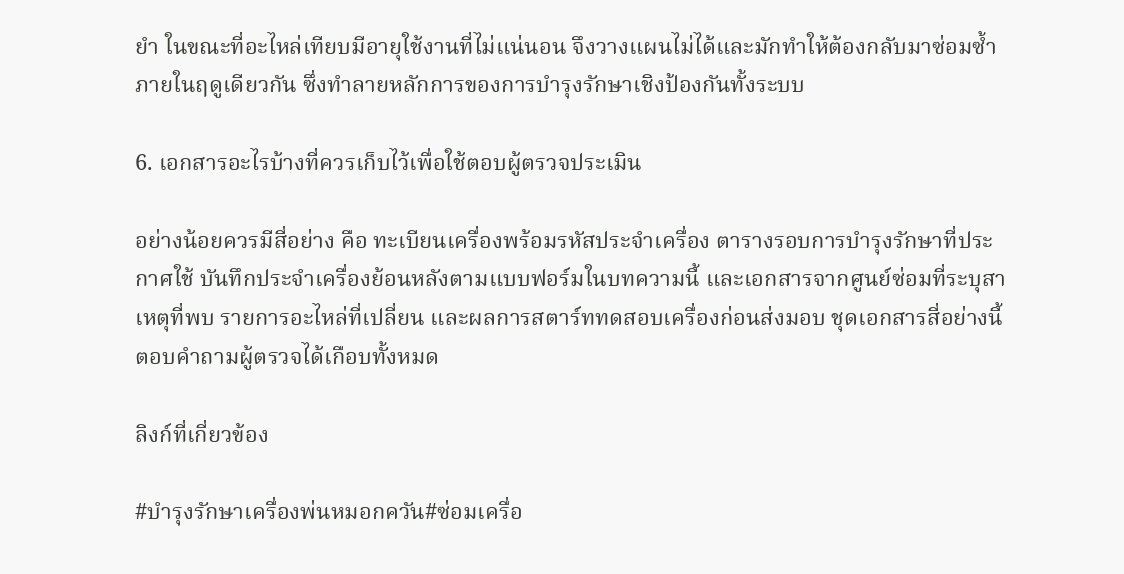ยำ ในขณะที่อะไหล่เทียบมีอายุใช้งานที่ไม่แน่นอน จึงวางแผนไม่ได้และมักทำให้ต้องกลับมาซ่อมซ้ำภายในฤดูเดียวกัน ซึ่งทำลายหลักการของการบำรุงรักษาเชิงป้องกันทั้งระบบ

6. เอกสารอะไรบ้างที่ควรเก็บไว้เพื่อใช้ตอบผู้ตรวจประเมิน

อย่างน้อยควรมีสี่อย่าง คือ ทะเบียนเครื่องพร้อมรหัสประจำเครื่อง ตารางรอบการบำรุงรักษาที่ประกาศใช้ บันทึกประจำเครื่องย้อนหลังตามแบบฟอร์มในบทความนี้ และเอกสารจากศูนย์ซ่อมที่ระบุสาเหตุที่พบ รายการอะไหล่ที่เปลี่ยน และผลการสตาร์ททดสอบเครื่องก่อนส่งมอบ ชุดเอกสารสี่อย่างนี้ตอบคำถามผู้ตรวจได้เกือบทั้งหมด

ลิงก์ที่เกี่ยวข้อง

#บำรุงรักษาเครื่องพ่นหมอกควัน#ซ่อมเครื่อ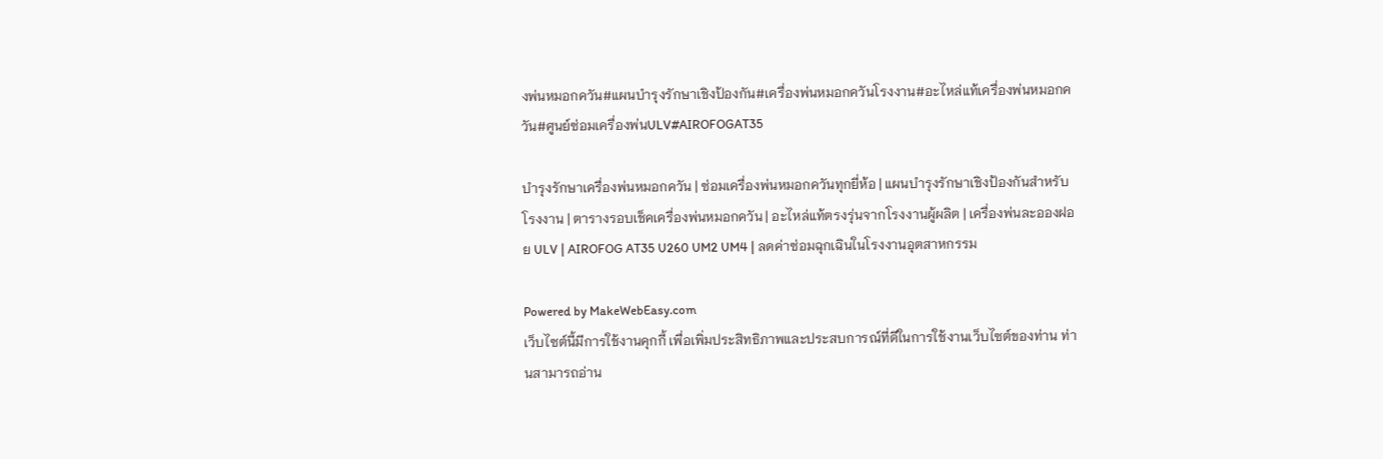งพ่นหมอกควัน#แผนบำรุงรักษาเชิงป้องกัน#เครื่องพ่นหมอกควันโรงงาน#อะไหล่แท้เครื่องพ่นหมอกควัน#ศูนย์ซ่อมเครื่องพ่นULV#AIROFOGAT35

บำรุงรักษาเครื่องพ่นหมอกควัน | ซ่อมเครื่องพ่นหมอกควันทุกยี่ห้อ | แผนบำรุงรักษาเชิงป้องกันสำหรับโรงงาน | ตารางรอบเช็คเครื่องพ่นหมอกควัน | อะไหล่แท้ตรงรุ่นจากโรงงานผู้ผลิต | เครื่องพ่นละอองฝอย ULV | AIROFOG AT35 U260 UM2 UM4 | ลดค่าซ่อมฉุกเฉินในโรงงานอุตสาหกรรม

Powered by MakeWebEasy.com
เว็บไซต์นี้มีการใช้งานคุกกี้ เพื่อเพิ่มประสิทธิภาพและประสบการณ์ที่ดีในการใช้งานเว็บไซต์ของท่าน ท่านสามารถอ่าน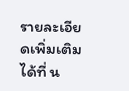รายละเอียดเพิ่มเติมได้ที่ น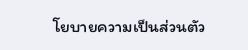โยบายความเป็นส่วนตัว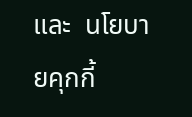และ  นโยบายคุกกี้